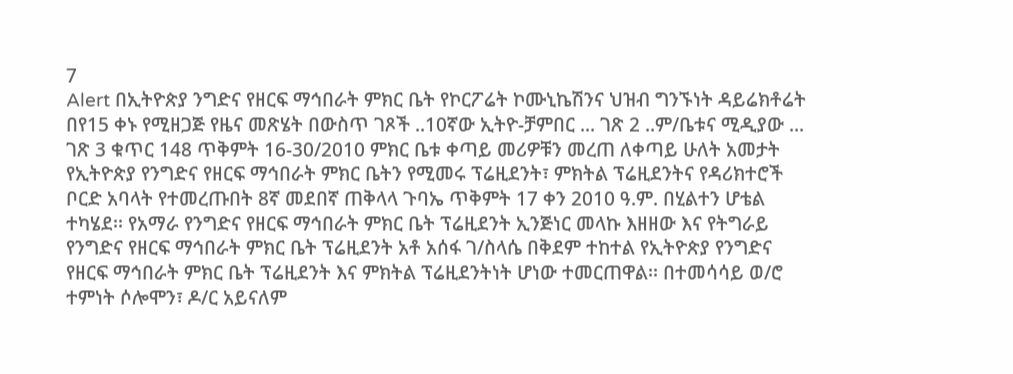7
Alert በኢትዮጵያ ንግድና የዘርፍ ማኅበራት ምክር ቤት የኮርፖሬት ኮሙኒኬሽንና ህዝብ ግንኙነት ዳይሬክቶሬት በየ15 ቀኑ የሚዘጋጅ የዜና መጽሄት በውስጥ ገጾች ..10ኛው ኢትዮ-ቻምበር ... ገጽ 2 ..ም/ቤቱና ሚዲያው ... ገጽ 3 ቁጥር 148 ጥቅምት 16-30/2010 ምክር ቤቱ ቀጣይ መሪዎቹን መረጠ ለቀጣይ ሁለት አመታት የኢትዮጵያ የንግድና የዘርፍ ማኅበራት ምክር ቤትን የሚመሩ ፕሬዚደንት፣ ምክትል ፕሬዚደንትና የዳሪክተሮች ቦርድ አባላት የተመረጡበት 8ኛ መደበኛ ጠቅላላ ጉባኤ ጥቅምት 17 ቀን 2010 ዓ.ም. በሂልተን ሆቴል ተካሄደ፡፡ የአማራ የንግድና የዘርፍ ማኅበራት ምክር ቤት ፕሬዚደንት ኢንጅነር መላኩ እዘዘው እና የትግራይ የንግድና የዘርፍ ማኅበራት ምክር ቤት ፕሬዚደንት አቶ አሰፋ ገ/ስላሴ በቅደም ተከተል የኢትዮጵያ የንግድና የዘርፍ ማኅበራት ምክር ቤት ፕሬዚደንት እና ምክትል ፕሬዚደንትነት ሆነው ተመርጠዋል፡፡ በተመሳሳይ ወ/ሮ ተምነት ሶሎሞን፣ ዶ/ር አይናለም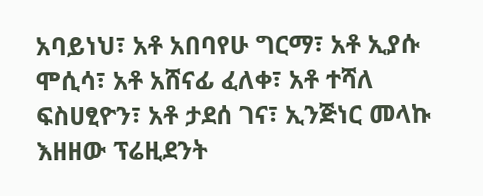አባይነህ፣ አቶ አበባየሁ ግርማ፣ አቶ ኢያሱ ሞሲሳ፣ አቶ አሸናፊ ፈለቀ፣ አቶ ተሻለ ፍስሀፂዮን፣ አቶ ታደሰ ገና፣ ኢንጅነር መላኩ እዘዘው ፕሬዚደንት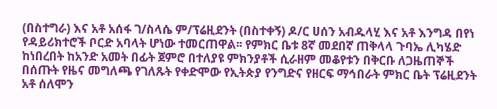(በስተግራ) እና አቶ አሰፋ ገ/ስላሴ ም/ፕሬዚደንት (በስተቀኝ) ዶ/ር ሀሰን አብዱላሂ እና አቶ እንግዳ በየነ የዳይሪክተሮች ቦርድ አባላት ሆነው ተመርጠዋል፡፡ የምክር ቤቱ 8ኛ መደበኛ ጠቅላላ ጉባኤ ሊካሄድ ከነበረበት ከአንድ አመት በፊት ጀምሮ በተለያዩ ምክንያቶች ሲራዘም መቆየቱን በቅርቡ ለጋዜጠኞች በሰጡት የዜና መግለጫ የገለጹት የቀድሞው የኢትጵያ የንግድና የዘርፍ ማኅበራት ምክር ቤት ፕሬዚደንት አቶ ሰለሞን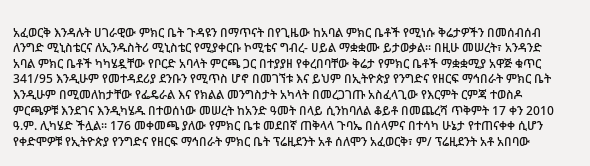አፈወርቅ እንዳሉት ሀገራዊው ምክር ቤት ጉዳዩን በማጥናት በየጊዜው ከአባል ምክር ቤቶች የሚነሱ ቅሬታዎችን በመሰብሰብ ለንግድ ሚኒስቴርና ለኢንዱስትሪ ሚኒስቴር የሚያቀርቡ ኮሚቴና ግብረ- ሀይል ማቋቋሙ ይታወቃል፡፡ በዚሁ መሠረት፣ አንዳንድ አባል ምክር ቤቶች ካካሄዷቸው የቦርድ አባላት ምርጫ ጋር በተያያዘ የቀረበባቸው ቅሬታ የምክር ቤቶች ማቋቋሚያ አዋጅ ቁጥር 341/95 እንዲሁም የመተዳደሪያ ደንቡን የሚጥስ ሆኖ በመገኘቱ እና ይህም በኢትዮጵያ የንግድና የዘርፍ ማኅበራት ምክር ቤት እንዲሁም በሚመለከታቸው የፌዴራል እና የክልል መንግስታት አካላት በመረጋገጡ አስፈላጊው የእርምት ርምጃ ተወስዶ ምርጫዎቹ እንደገና እንዲካሄዱ በተወሰነው መሠረት ከአንድ ዓመት በላይ ሲንከባለል ቆይቶ በመጨረሻ ጥቅምት 17 ቀን 2010 ዓ.ም. ሊካሄድ ችሏል፡፡ 176 መቀመጫ ያለው የምክር ቤቱ መደበኛ ጠቅላላ ጉባኤ በሰላምና በተሳካ ሁኔታ የተጠናቀቀ ሲሆን የቀድሞዎቹ የኢትዮጵያ የንግድና የዘርፍ ማኅበራት ምክር ቤት ፕሬዚደንት አቶ ሰለሞን አፈወርቅ፣ ም/ ፕሬዚደንት አቶ አበባው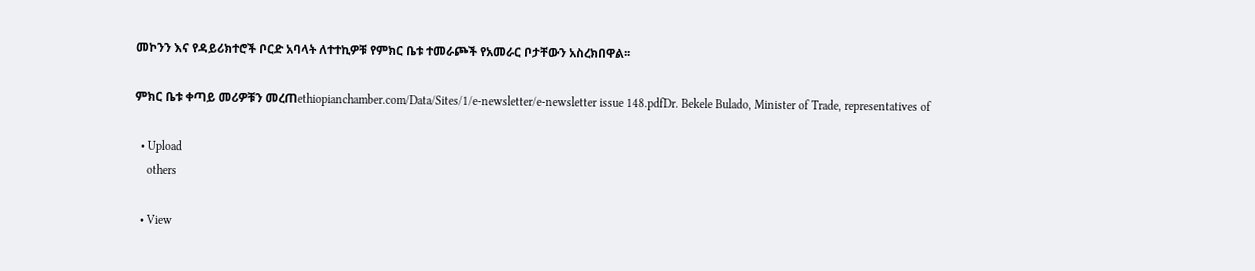መኮንን እና የዳይሪክተሮች ቦርድ አባላት ለተተኪዎቹ የምክር ቤቱ ተመራጮች የአመራር ቦታቸውን አስረክበዋል፡፡

ምክር ቤቱ ቀጣይ መሪዎቹን መረጠethiopianchamber.com/Data/Sites/1/e-newsletter/e-newsletter issue 148.pdfDr. Bekele Bulado, Minister of Trade, representatives of

  • Upload
    others

  • View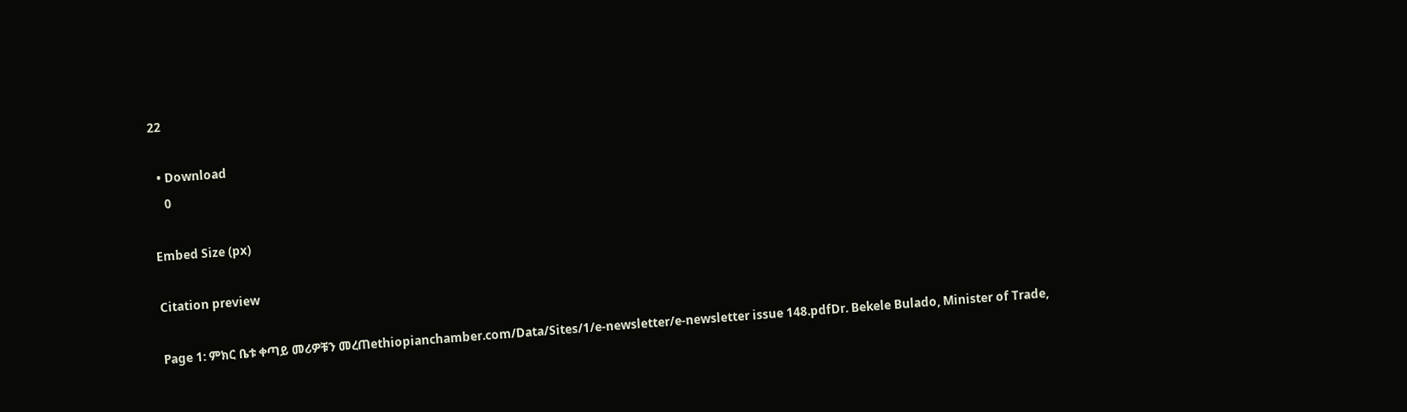22

  • Download
    0

Embed Size (px)

Citation preview

Page 1: ምክር ቤቱ ቀጣይ መሪዎቹን መረጠethiopianchamber.com/Data/Sites/1/e-newsletter/e-newsletter issue 148.pdfDr. Bekele Bulado, Minister of Trade,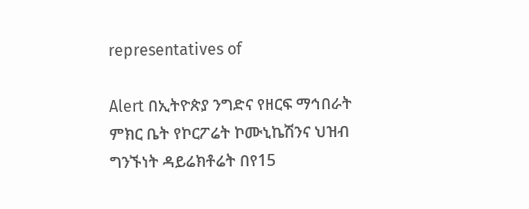representatives of

Alert በኢትዮጵያ ንግድና የዘርፍ ማኅበራት ምክር ቤት የኮርፖሬት ኮሙኒኬሽንና ህዝብ ግንኙነት ዳይሬክቶሬት በየ15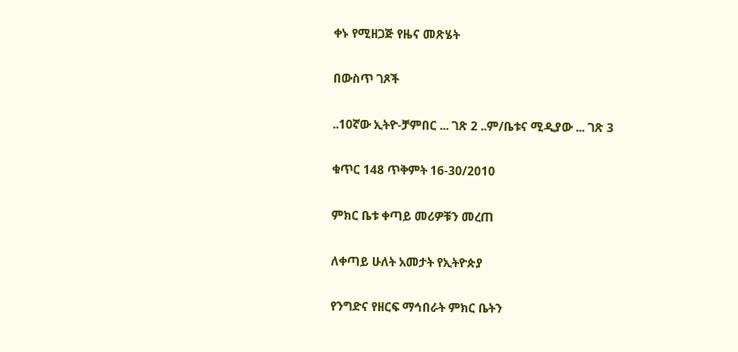ቀኑ የሚዘጋጅ የዜና መጽሄት

በውስጥ ገጾች

..10ኛው ኢትዮ-ቻምበር ... ገጽ 2 ..ም/ቤቱና ሚዲያው ... ገጽ 3

ቁጥር 148 ጥቅምት 16-30/2010

ምክር ቤቱ ቀጣይ መሪዎቹን መረጠ

ለቀጣይ ሁለት አመታት የኢትዮጵያ

የንግድና የዘርፍ ማኅበራት ምክር ቤትን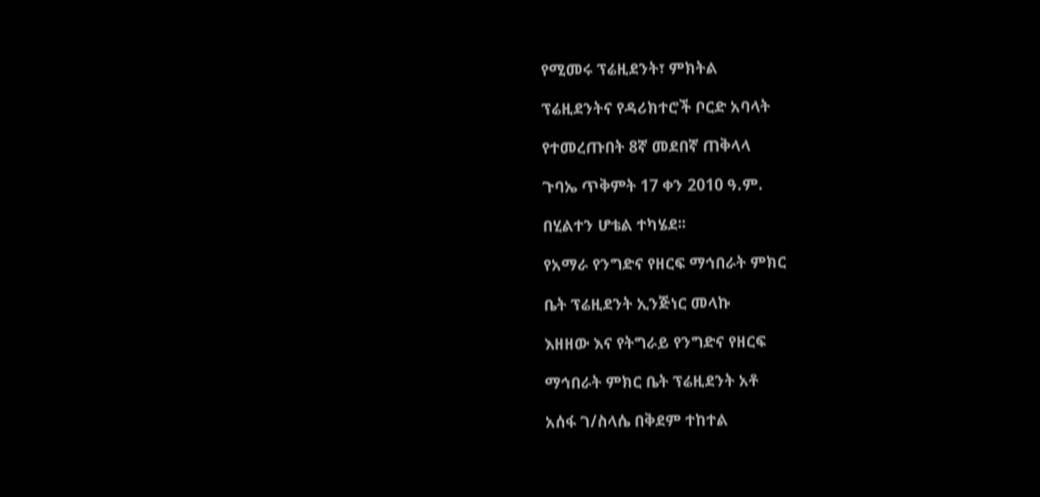የሚመሩ ፕሬዚደንት፣ ምክትል

ፕሬዚደንትና የዳሪክተሮች ቦርድ አባላት

የተመረጡበት 8ኛ መደበኛ ጠቅላላ

ጉባኤ ጥቅምት 17 ቀን 2010 ዓ.ም.

በሂልተን ሆቴል ተካሄደ፡፡

የአማራ የንግድና የዘርፍ ማኅበራት ምክር

ቤት ፕሬዚደንት ኢንጅነር መላኩ

እዘዘው እና የትግራይ የንግድና የዘርፍ

ማኅበራት ምክር ቤት ፕሬዚደንት አቶ

አሰፋ ገ/ስላሴ በቅደም ተከተል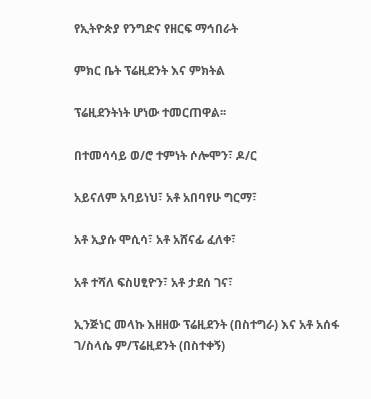የኢትዮጵያ የንግድና የዘርፍ ማኅበራት

ምክር ቤት ፕሬዚደንት እና ምክትል

ፕሬዚደንትነት ሆነው ተመርጠዋል፡፡

በተመሳሳይ ወ/ሮ ተምነት ሶሎሞን፣ ዶ/ር

አይናለም አባይነህ፣ አቶ አበባየሁ ግርማ፣

አቶ ኢያሱ ሞሲሳ፣ አቶ አሸናፊ ፈለቀ፣

አቶ ተሻለ ፍስሀፂዮን፣ አቶ ታደሰ ገና፣

ኢንጅነር መላኩ እዘዘው ፕሬዚደንት (በስተግራ) እና አቶ አሰፋ ገ/ስላሴ ም/ፕሬዚደንት (በስተቀኝ)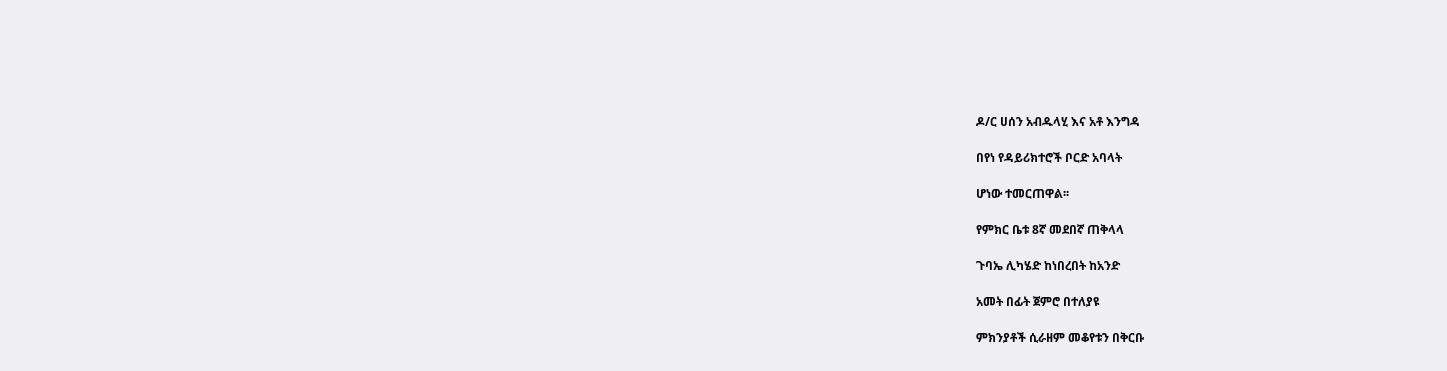ዶ/ር ሀሰን አብዱላሂ እና አቶ እንግዳ

በየነ የዳይሪክተሮች ቦርድ አባላት

ሆነው ተመርጠዋል፡፡

የምክር ቤቱ 8ኛ መደበኛ ጠቅላላ

ጉባኤ ሊካሄድ ከነበረበት ከአንድ

አመት በፊት ጀምሮ በተለያዩ

ምክንያቶች ሲራዘም መቆየቱን በቅርቡ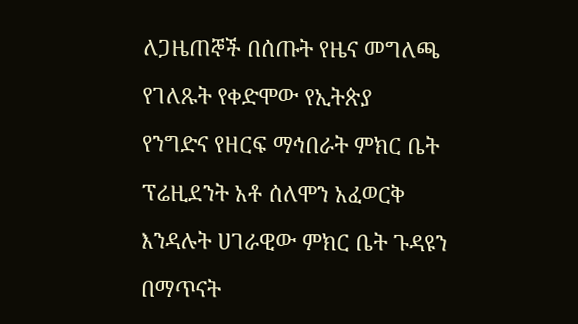ለጋዜጠኞች በሰጡት የዜና መግለጫ

የገለጹት የቀድሞው የኢትጵያ

የንግድና የዘርፍ ማኅበራት ምክር ቤት

ፕሬዚደንት አቶ ሰለሞን አፈወርቅ

እንዳሉት ሀገራዊው ምክር ቤት ጉዳዩን

በማጥናት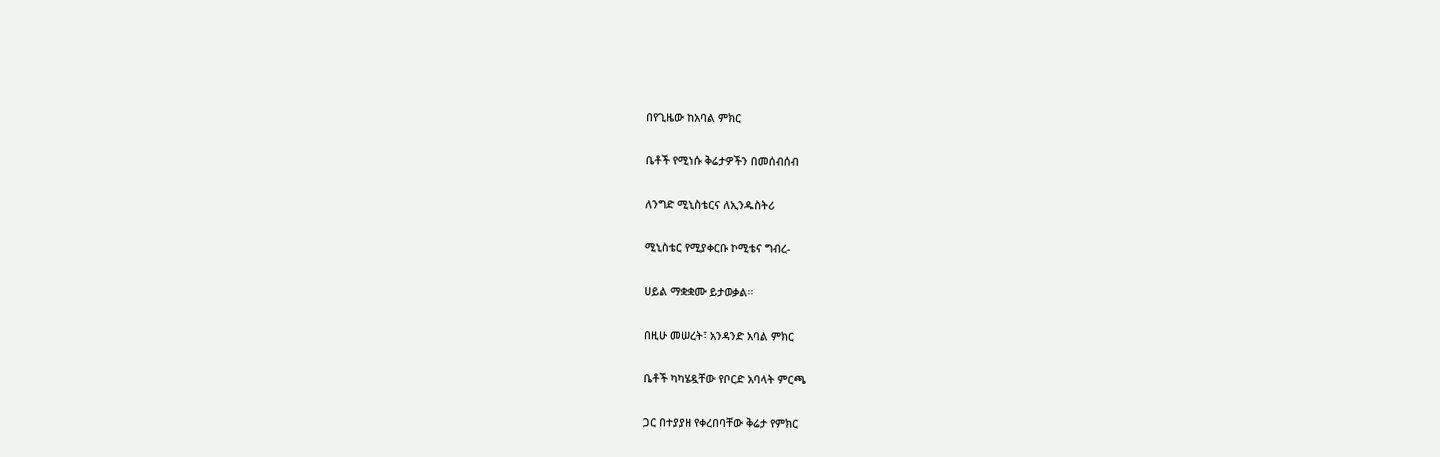በየጊዜው ከአባል ምክር

ቤቶች የሚነሱ ቅሬታዎችን በመሰብሰብ

ለንግድ ሚኒስቴርና ለኢንዱስትሪ

ሚኒስቴር የሚያቀርቡ ኮሚቴና ግብረ-

ሀይል ማቋቋሙ ይታወቃል፡፡

በዚሁ መሠረት፣ አንዳንድ አባል ምክር

ቤቶች ካካሄዷቸው የቦርድ አባላት ምርጫ

ጋር በተያያዘ የቀረበባቸው ቅሬታ የምክር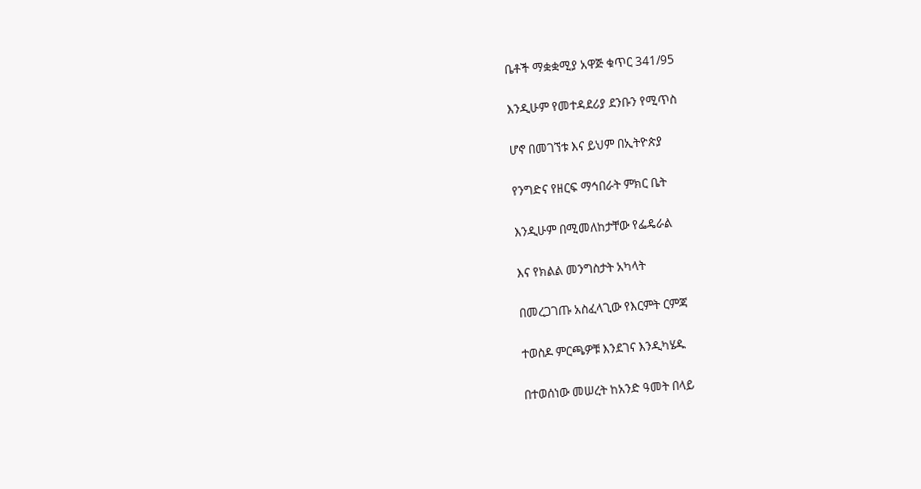ቤቶች ማቋቋሚያ አዋጅ ቁጥር 341/95

እንዲሁም የመተዳደሪያ ደንቡን የሚጥስ

ሆኖ በመገኘቱ እና ይህም በኢትዮጵያ

የንግድና የዘርፍ ማኅበራት ምክር ቤት

እንዲሁም በሚመለከታቸው የፌዴራል

እና የክልል መንግስታት አካላት

በመረጋገጡ አስፈላጊው የእርምት ርምጃ

ተወስዶ ምርጫዎቹ እንደገና እንዲካሄዱ

በተወሰነው መሠረት ከአንድ ዓመት በላይ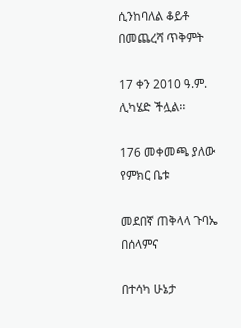ሲንከባለል ቆይቶ በመጨረሻ ጥቅምት

17 ቀን 2010 ዓ.ም. ሊካሄድ ችሏል፡፡

176 መቀመጫ ያለው የምክር ቤቱ

መደበኛ ጠቅላላ ጉባኤ በሰላምና

በተሳካ ሁኔታ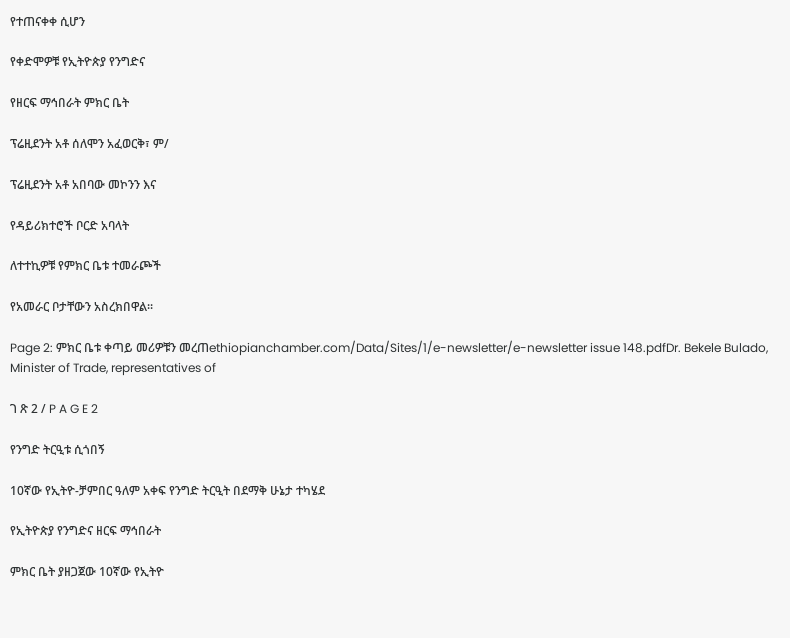የተጠናቀቀ ሲሆን

የቀድሞዎቹ የኢትዮጵያ የንግድና

የዘርፍ ማኅበራት ምክር ቤት

ፕሬዚደንት አቶ ሰለሞን አፈወርቅ፣ ም/

ፕሬዚደንት አቶ አበባው መኮንን እና

የዳይሪክተሮች ቦርድ አባላት

ለተተኪዎቹ የምክር ቤቱ ተመራጮች

የአመራር ቦታቸውን አስረክበዋል፡፡

Page 2: ምክር ቤቱ ቀጣይ መሪዎቹን መረጠethiopianchamber.com/Data/Sites/1/e-newsletter/e-newsletter issue 148.pdfDr. Bekele Bulado, Minister of Trade, representatives of

ገ ጽ 2 / P A G E 2

የንግድ ትርዒቱ ሲጎበኝ

10ኛው የኢትዮ-ቻምበር ዓለም አቀፍ የንግድ ትርዒት በደማቅ ሁኔታ ተካሄደ

የኢትዮጵያ የንግድና ዘርፍ ማኅበራት

ምክር ቤት ያዘጋጀው 10ኛው የኢትዮ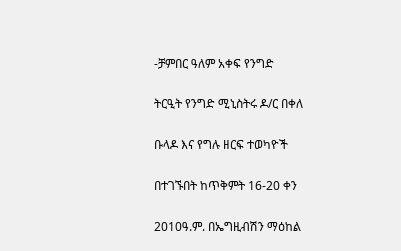-ቻምበር ዓለም አቀፍ የንግድ

ትርዒት የንግድ ሚኒስትሩ ዶ/ር በቀለ

ቡላዶ እና የግሉ ዘርፍ ተወካዮች

በተገኙበት ከጥቅምት 16-20 ቀን

2010ዓ.ም. በኤግዚብሽን ማዕከል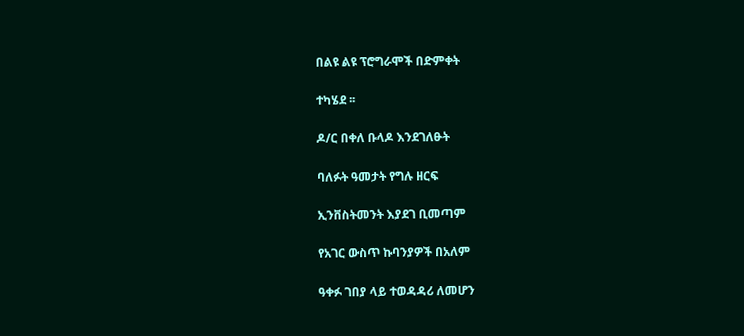በልዩ ልዩ ፕሮግራሞች በድምቀት

ተካሄደ ፡፡

ዶ/ር በቀለ ቡላዶ እንደገለፁት

ባለፉት ዓመታት የግሉ ዘርፍ

ኢንቨስትመንት እያደገ ቢመጣም

የአገር ውስጥ ኩባንያዎች በአለም

ዓቀፉ ገበያ ላይ ተወዳዳሪ ለመሆን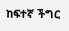ከፍተኛ ችግር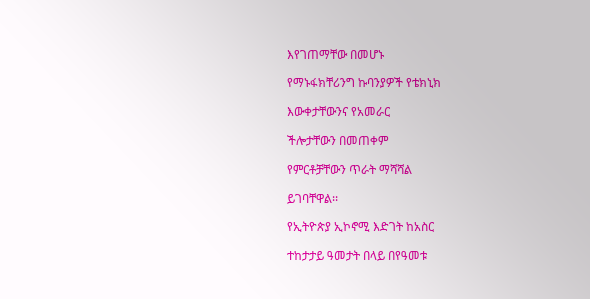እየገጠማቸው በመሆኑ

የማኑፋክቸሪንግ ኩባንያዎች የቴክኒክ

እውቀታቸውንና የአመራር

ችሎታቸውን በመጠቀም

የምርቶቻቸውን ጥራት ማሻሻል

ይገባቸዋል፡፡

የኢትዮጵያ ኢኮኖሚ እድገት ከአስር

ተከታታይ ዓመታት በላይ በየዓመቱ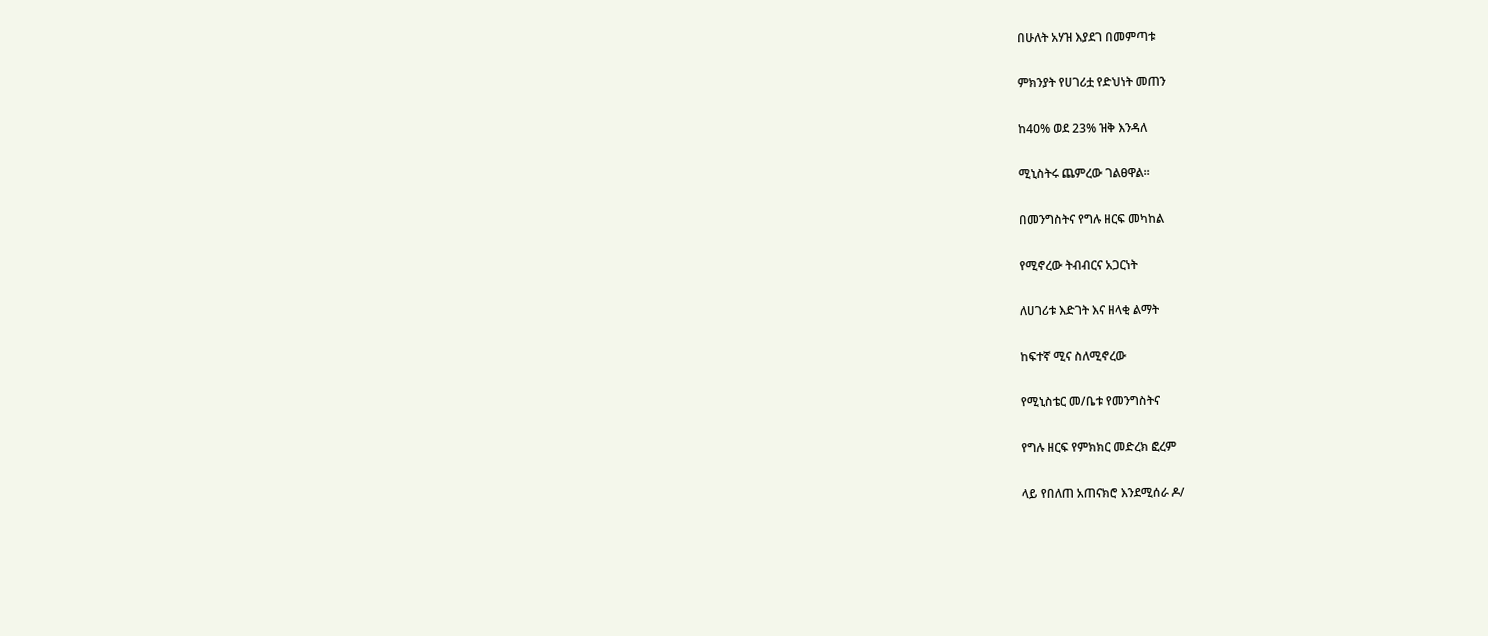በሁለት አሃዝ እያደገ በመምጣቱ

ምክንያት የሀገሪቷ የድህነት መጠን

ከ40% ወደ 23% ዝቅ እንዳለ

ሚኒስትሩ ጨምረው ገልፀዋል፡፡

በመንግስትና የግሉ ዘርፍ መካከል

የሚኖረው ትብብርና አጋርነት

ለሀገሪቱ እድገት እና ዘላቂ ልማት

ከፍተኛ ሚና ስለሚኖረው

የሚኒስቴር መ/ቤቱ የመንግስትና

የግሉ ዘርፍ የምክክር መድረክ ፎረም

ላይ የበለጠ አጠናክሮ እንደሚሰራ ዶ/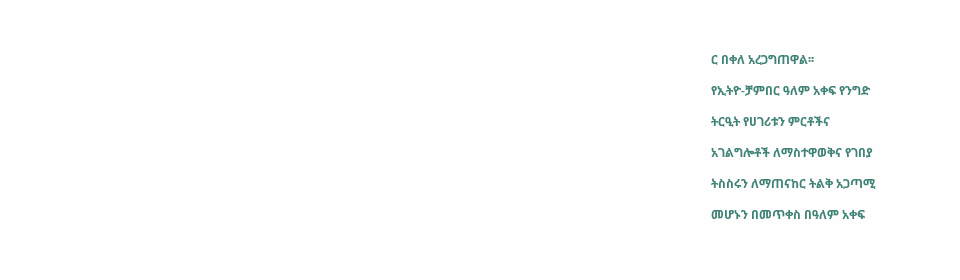ር በቀለ አረጋግጠዋል፡፡

የኢትዮ-ቻምበር ዓለም አቀፍ የንግድ

ትርዒት የሀገሪቱን ምርቶችና

አገልግሎቶች ለማስተዋወቅና የገበያ

ትስስሩን ለማጠናከር ትልቅ አጋጣሚ

መሆኑን በመጥቀስ በዓለም አቀፍ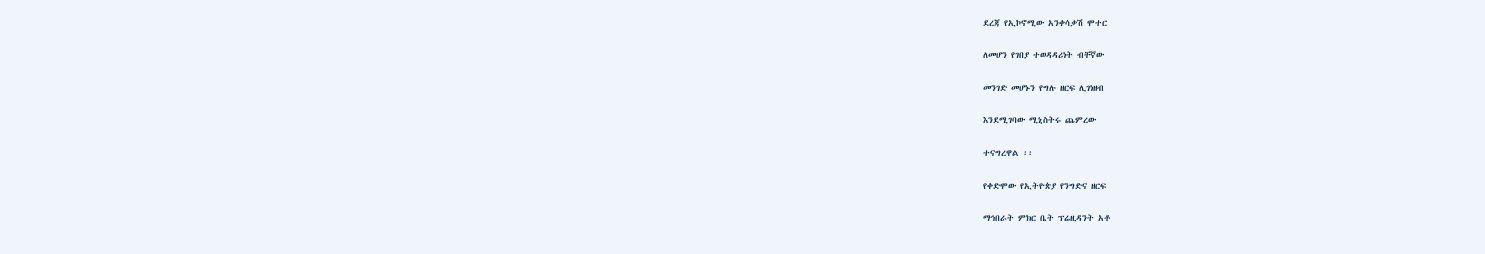ደረጃ የኢኮኖሚው አንቀሳቃሽ ሞተር

ለመሆን የገበያ ተወዳዳሪነት ብቸኛው

መንገድ መሆኑን የግሉ ዘርፍ ሊገነዘብ

እንደሚገባው ሚኒስትሩ ጨምረው

ተናግረዋል ፡፡

የቀድሞው የኢትዮጵያ የንግድና ዘርፍ

ማኅበራት ምክር ቤት ፕሬዚዳንት አቶ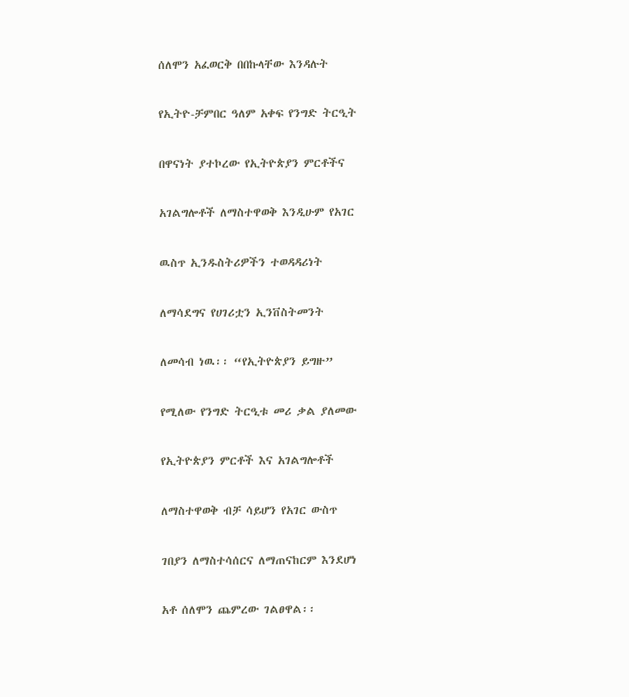ሰለሞን አፈወርቅ በበኩላቸው እንዳሉት

የኢትዮ-ቻምበር ዓለም አቀፍ የንግድ ትርዒት

በዋናነት ያተኮረው የኢትዮጵያን ምርቶችና

አገልግሎቶች ለማስተዋወቅ እንዲሁም የአገር

ዉስጥ ኢንዱስትሪዎችን ተወዳዳሪነት

ለማሳደግና የሀገሪቷን ኢንቨስትመንት

ለመሳብ ነዉ፡፡ “የኢትዮጵያን ይግዙ”

የሚለው የንግድ ትርዒቱ መሪ ቃል ያለመው

የኢትዮጵያን ምርቶች እና አገልግሎቶች

ለማስተዋወቅ ብቻ ሳይሆን የአገር ውስጥ

ገበያን ለማስተሳሰርና ለማጠናከርም እንደሆነ

አቶ ሰለሞን ጨምረው ገልፀዋል፡፡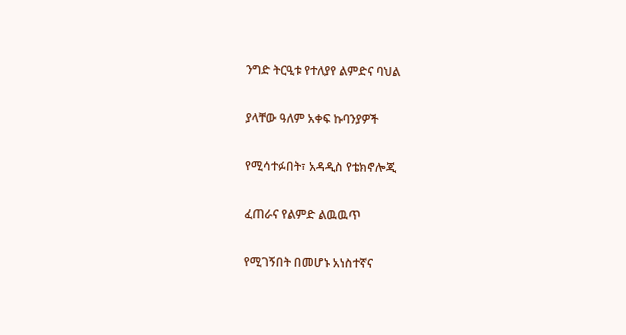ንግድ ትርዒቱ የተለያየ ልምድና ባህል

ያላቸው ዓለም አቀፍ ኩባንያዎች

የሚሳተፉበት፣ አዳዲስ የቴክኖሎጂ

ፈጠራና የልምድ ልዉዉጥ

የሚገኝበት በመሆኑ አነስተኛና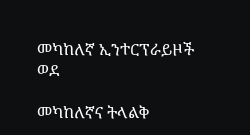መካከለኛ ኢንተርፕራይዞች ወደ

መካከለኛና ትላልቅ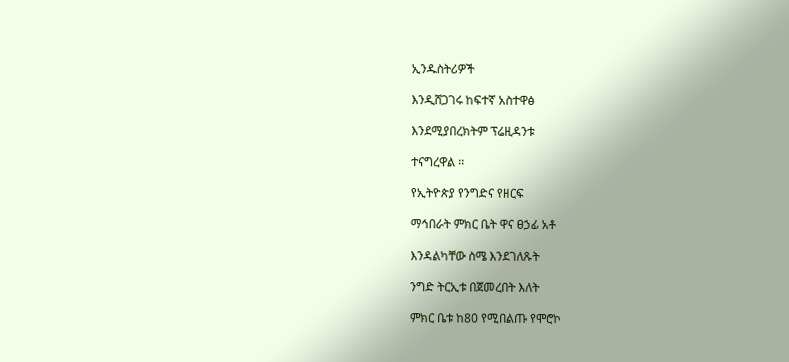ኢንዱስትሪዎች

እንዲሸጋገሩ ከፍተኛ አስተዋፅ

እንደሚያበረክትም ፕሬዚዳንቱ

ተናግረዋል ፡፡

የኢትዮጵያ የንግድና የዘርፍ

ማኅበራት ምክር ቤት ዋና ፀኃፊ አቶ

እንዳልካቸው ስሜ እንደገለጹት

ንግድ ትርኢቱ በጀመረበት እለት

ምክር ቤቱ ከ80 የሚበልጡ የሞሮኮ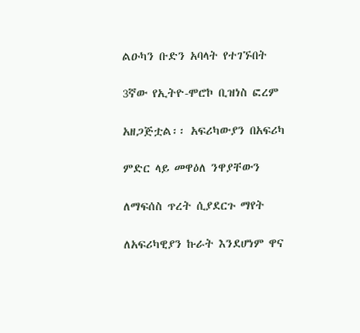ልዑካን ቡድን አባላት የተገኙበት

3ኛው የኢትዮ-ሞሮኮ ቢዝነስ ፎረም

አዘጋጅቷል፡፡ አፍሪካውያን በአፍሪካ

ምድር ላይ መዋዕለ ንዋያቸውን

ለማፍሰስ ጥረት ሲያደርጉ ማየት

ለአፍሪካዊያን ኩራት እንደሆነም ዋና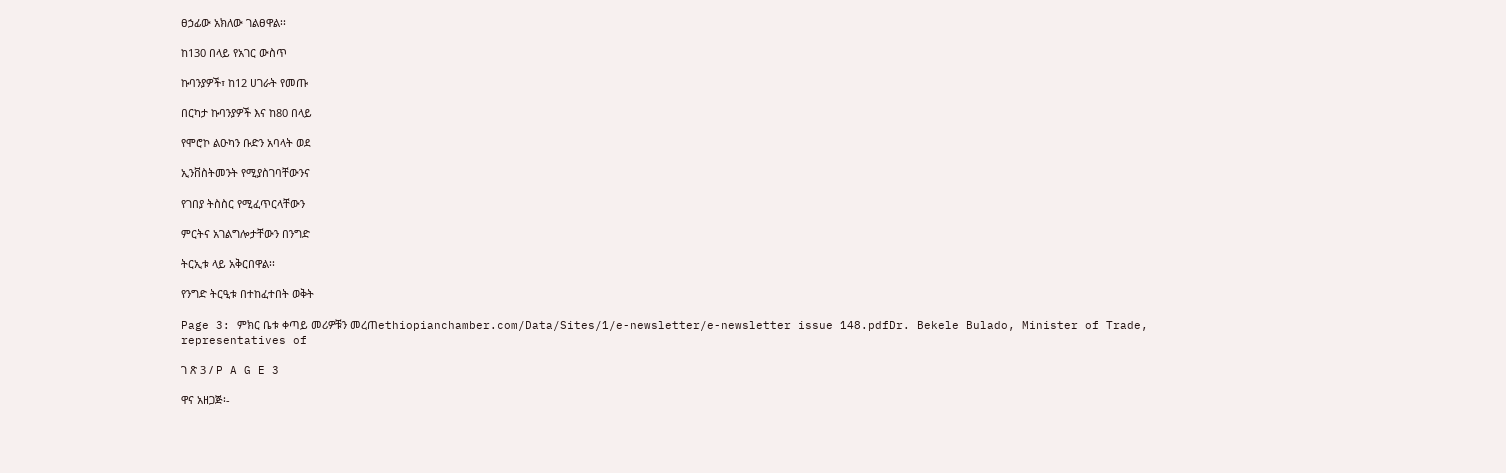ፀኃፊው አክለው ገልፀዋል፡፡

ከ130 በላይ የአገር ውስጥ

ኩባንያዎች፣ ከ12 ሀገራት የመጡ

በርካታ ኩባንያዎች እና ከ80 በላይ

የሞሮኮ ልዑካን ቡድን አባላት ወደ

ኢንቨስትመንት የሚያስገባቸውንና

የገበያ ትስስር የሚፈጥርላቸውን

ምርትና አገልግሎታቸውን በንግድ

ትርኢቱ ላይ አቅርበዋል፡፡

የንግድ ትርዒቱ በተከፈተበት ወቅት

Page 3: ምክር ቤቱ ቀጣይ መሪዎቹን መረጠethiopianchamber.com/Data/Sites/1/e-newsletter/e-newsletter issue 148.pdfDr. Bekele Bulado, Minister of Trade, representatives of

ገ ጽ 3 / P A G E 3

ዋና አዘጋጅ፡-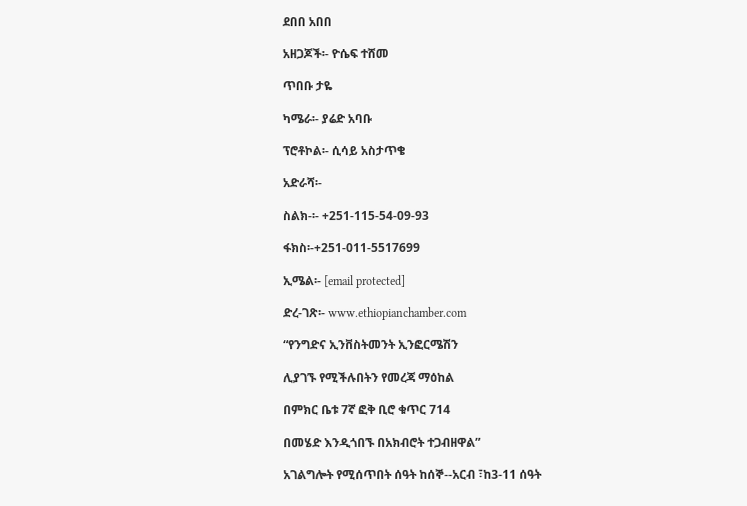ደበበ አበበ

አዘጋጆች፡- ዮሴፍ ተሸመ

ጥበቡ ታዬ

ካሜራ፡- ያሬድ አባቡ

ፕሮቶኮል፡- ሲሳይ አስታጥቄ

አድራሻ፡-

ስልክ-፡- +251-115-54-09-93

ፋክስ፡-+251-011-5517699

ኢሜል፡- [email protected]

ድረ-ገጽ፡- www.ethiopianchamber.com

“የንግድና ኢንቨስትመንት ኢንፎርሜሽን

ሊያገኙ የሚችሉበትን የመረጃ ማዕከል

በምክር ቤቱ 7ኛ ፎቅ ቢሮ ቁጥር 714

በመሄድ እንዲጎበኙ በአክብሮት ተጋብዘዋል”

አገልግሎት የሚሰጥበት ሰዓት ከሰኞ--አርብ ፣ከ3-11 ሰዓት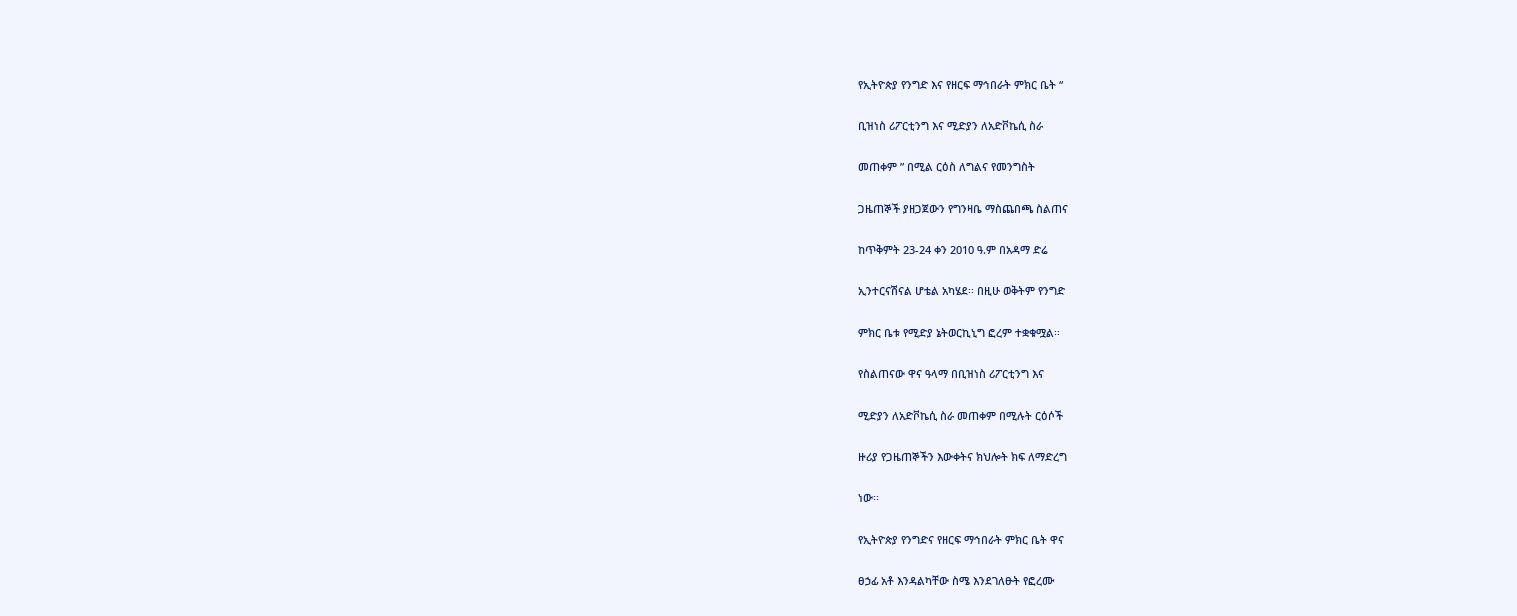የኢትዮጵያ የንግድ እና የዘርፍ ማኅበራት ምክር ቤት “

ቢዝነስ ሪፖርቲንግ እና ሚድያን ለአድቮኬሲ ስራ

መጠቀም ” በሚል ርዕስ ለግልና የመንግስት

ጋዜጠኞች ያዘጋጀውን የግንዛቤ ማስጨበጫ ስልጠና

ከጥቅምት 23-24 ቀን 2010 ዓ.ም በአዳማ ድሬ

ኢንተርናሽናል ሆቴል አካሄደ፡፡ በዚሁ ወቅትም የንግድ

ምክር ቤቱ የሚድያ ኔትወርኪኒግ ፎረም ተቋቁሟል፡፡

የስልጠናው ዋና ዓላማ በቢዝነስ ሪፖርቲንግ እና

ሚድያን ለአድቮኬሲ ስራ መጠቀም በሚሉት ርዕሶች

ዙሪያ የጋዜጠኞችን እውቀትና ክህሎት ክፍ ለማድረግ

ነው፡፡

የኢትዮጵያ የንግድና የዘርፍ ማኅበራት ምክር ቤት ዋና

ፀኃፊ አቶ እንዳልካቸው ስሜ እንደገለፁት የፎረሙ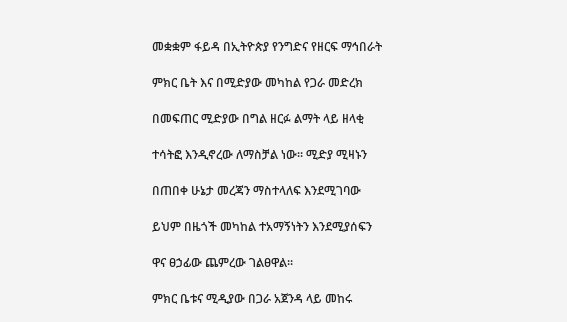መቋቋም ፋይዳ በኢትዮጵያ የንግድና የዘርፍ ማኅበራት

ምክር ቤት እና በሚድያው መካከል የጋራ መድረክ

በመፍጠር ሚድያው በግል ዘርፉ ልማት ላይ ዘላቂ

ተሳትፎ እንዲኖረው ለማስቻል ነው፡፡ ሚድያ ሚዛኑን

በጠበቀ ሁኔታ መረጃን ማስተላለፍ እንደሚገባው

ይህም በዜጎች መካከል ተአማኝነትን እንደሚያሰፍን

ዋና ፀኃፊው ጨምረው ገልፀዋል፡፡

ምክር ቤቱና ሚዲያው በጋራ አጀንዳ ላይ መከሩ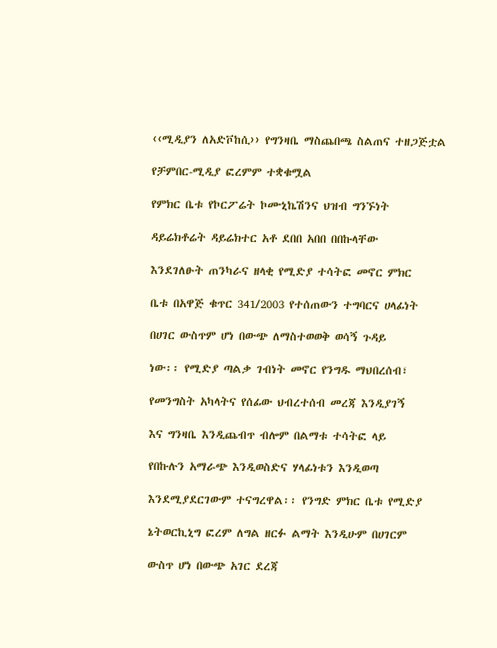‹‹ሚዲያን ለአድቮከሲ›› የግንዛቤ ማስጨበጫ ስልጠና ተዘጋጅቷል

የቻምበር-ሚዲያ ፎረምም ተቋቁሟል

የምክር ቤቱ የኮርፖሬት ኮሙኒኬሽንና ህዝብ ግንኙነት

ዳይሬክቶሬት ዳይሬክተር አቶ ደበበ አበበ በበኩላቸው

እንደገለፁት ጠንካራና ዘላቂ የሚድያ ተሳትፎ መኖር ምክር

ቤቱ በአዋጅ ቁጥር 341/2003 የተሰጠውን ተግባርና ሀላፊነት

በሀገር ውስጥም ሆነ በውጭ ለማስተወወቅ ወሳኝ ጉዳይ

ነው፡፡ የሚድያ ጣልቃ ገብነት መኖር የንግዱ ማህበረሰብ፣

የመንግስት አካላትና የሰፊው ህብረተሰብ መረጃ እንዲያገኝ

እና ግንዛቤ እንዲጨብጥ ብሎም በልማቱ ተሳትፎ ላይ

የበኩሉን አማራጭ እንዲወስድና ሃላፊነቱን እንዲወጣ

እንደሚያደርገውም ተናግረዋል፡፡ የንግድ ምክር ቤቱ የሚድያ

ኔትወርኪኒግ ፎረም ለግል ዘርፉ ልማት እንዲሁም በሀገርም

ውስጥ ሆነ በውጭ አገር ደረጃ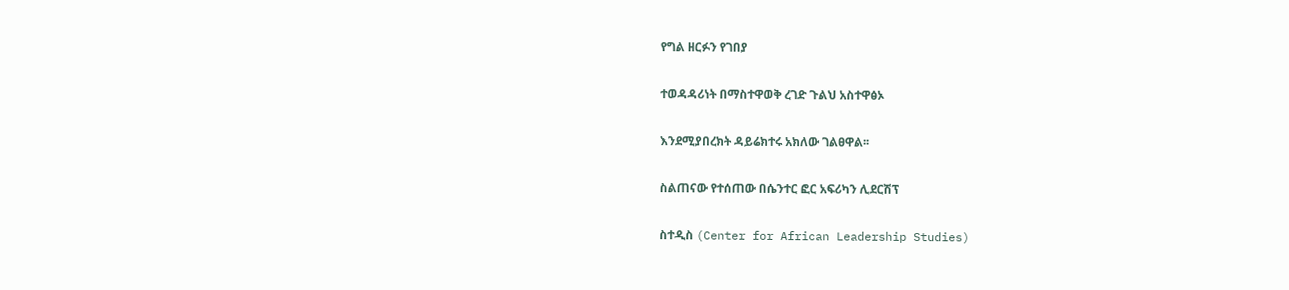የግል ዘርፉን የገበያ

ተወዳዳሪነት በማስተዋወቅ ረገድ ጉልህ አስተዋፅኦ

እንደሚያበረክት ዳይሬክተሩ አክለው ገልፀዋል፡፡

ስልጠናው የተሰጠው በሴንተር ፎር አፍሪካን ሊደርሽፕ

ስተዲስ (Center for African Leadership Studies)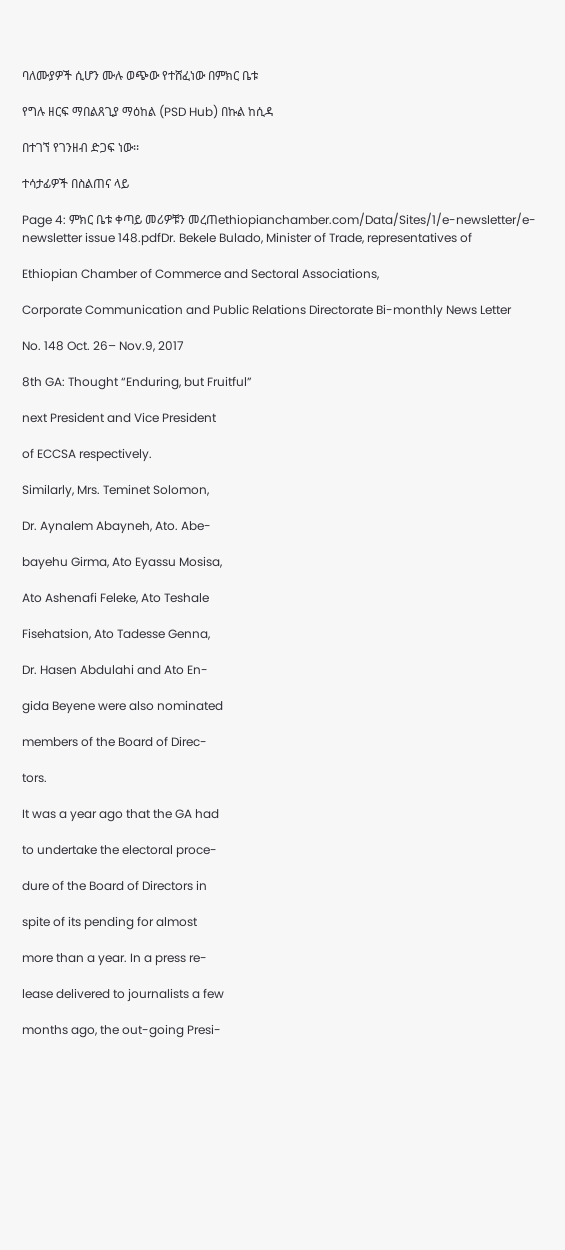ባለሙያዎች ሲሆን ሙሉ ወጭው የተሸፈነው በምክር ቤቱ

የግሉ ዘርፍ ማበልጸጊያ ማዕከል (PSD Hub) በኩል ከሲዳ

በተገኘ የገንዘብ ድጋፍ ነው፡፡

ተሳታፊዎች በስልጠና ላይ

Page 4: ምክር ቤቱ ቀጣይ መሪዎቹን መረጠethiopianchamber.com/Data/Sites/1/e-newsletter/e-newsletter issue 148.pdfDr. Bekele Bulado, Minister of Trade, representatives of

Ethiopian Chamber of Commerce and Sectoral Associations,

Corporate Communication and Public Relations Directorate Bi-monthly News Letter

No. 148 Oct. 26– Nov.9, 2017

8th GA: Thought “Enduring, but Fruitful”

next President and Vice President

of ECCSA respectively.

Similarly, Mrs. Teminet Solomon,

Dr. Aynalem Abayneh, Ato. Abe-

bayehu Girma, Ato Eyassu Mosisa,

Ato Ashenafi Feleke, Ato Teshale

Fisehatsion, Ato Tadesse Genna,

Dr. Hasen Abdulahi and Ato En-

gida Beyene were also nominated

members of the Board of Direc-

tors.

It was a year ago that the GA had

to undertake the electoral proce-

dure of the Board of Directors in

spite of its pending for almost

more than a year. In a press re-

lease delivered to journalists a few

months ago, the out-going Presi-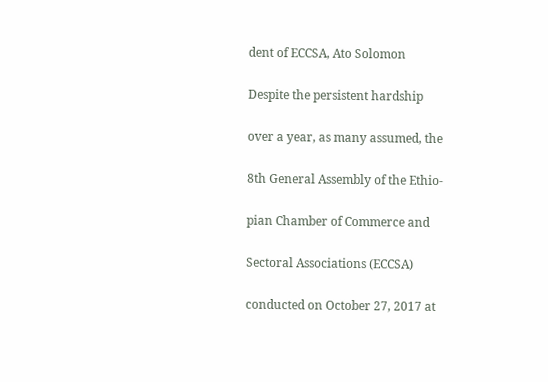dent of ECCSA, Ato Solomon

Despite the persistent hardship

over a year, as many assumed, the

8th General Assembly of the Ethio-

pian Chamber of Commerce and

Sectoral Associations (ECCSA)

conducted on October 27, 2017 at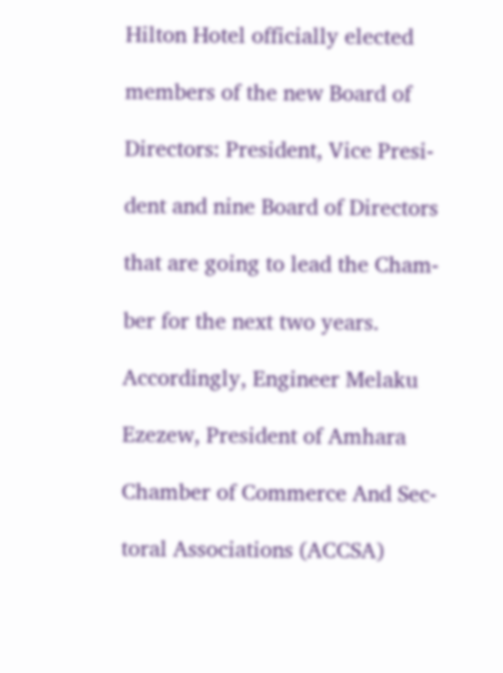Hilton Hotel officially elected

members of the new Board of

Directors: President, Vice Presi-

dent and nine Board of Directors

that are going to lead the Cham-

ber for the next two years.

Accordingly, Engineer Melaku

Ezezew, President of Amhara

Chamber of Commerce And Sec-

toral Associations (ACCSA)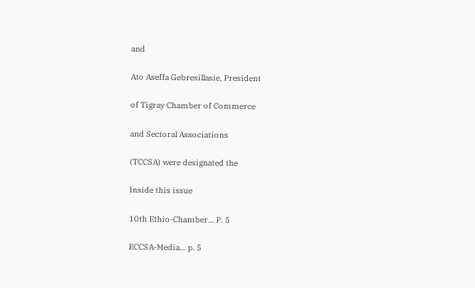and

Ato Aseffa Gebresillasie, President

of Tigray Chamber of Commerce

and Sectoral Associations

(TCCSA) were designated the

Inside this issue

10th Ethio-Chamber... P. 5

ECCSA-Media... p. 5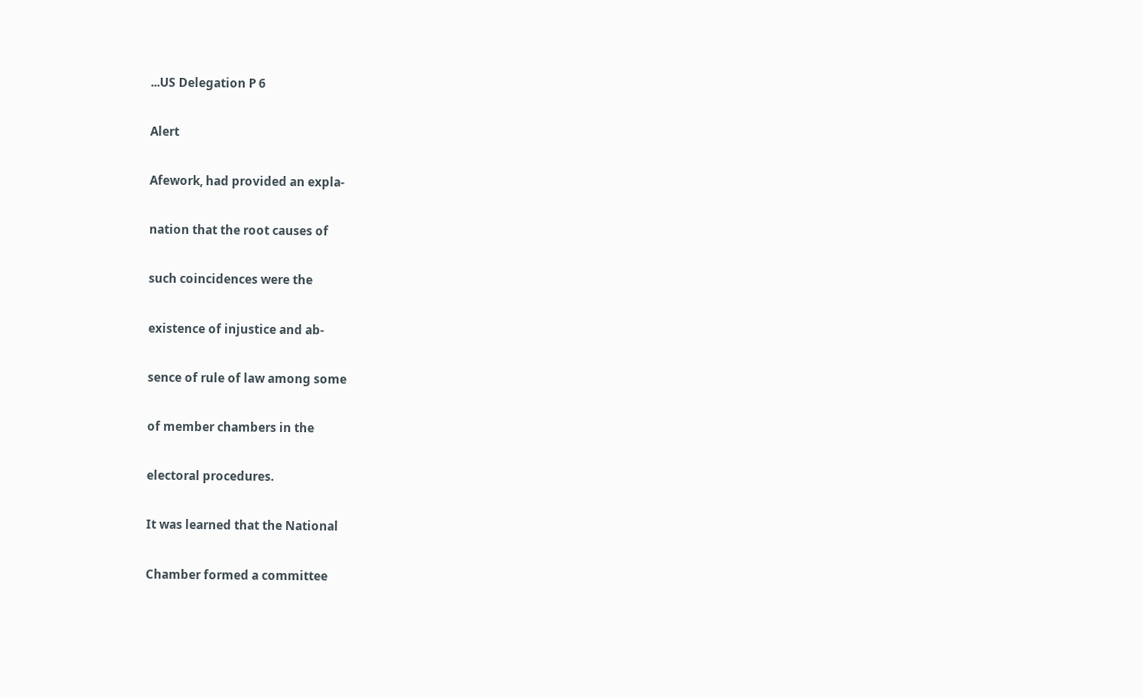...US Delegation P 6

Alert

Afework, had provided an expla-

nation that the root causes of

such coincidences were the

existence of injustice and ab-

sence of rule of law among some

of member chambers in the

electoral procedures.

It was learned that the National

Chamber formed a committee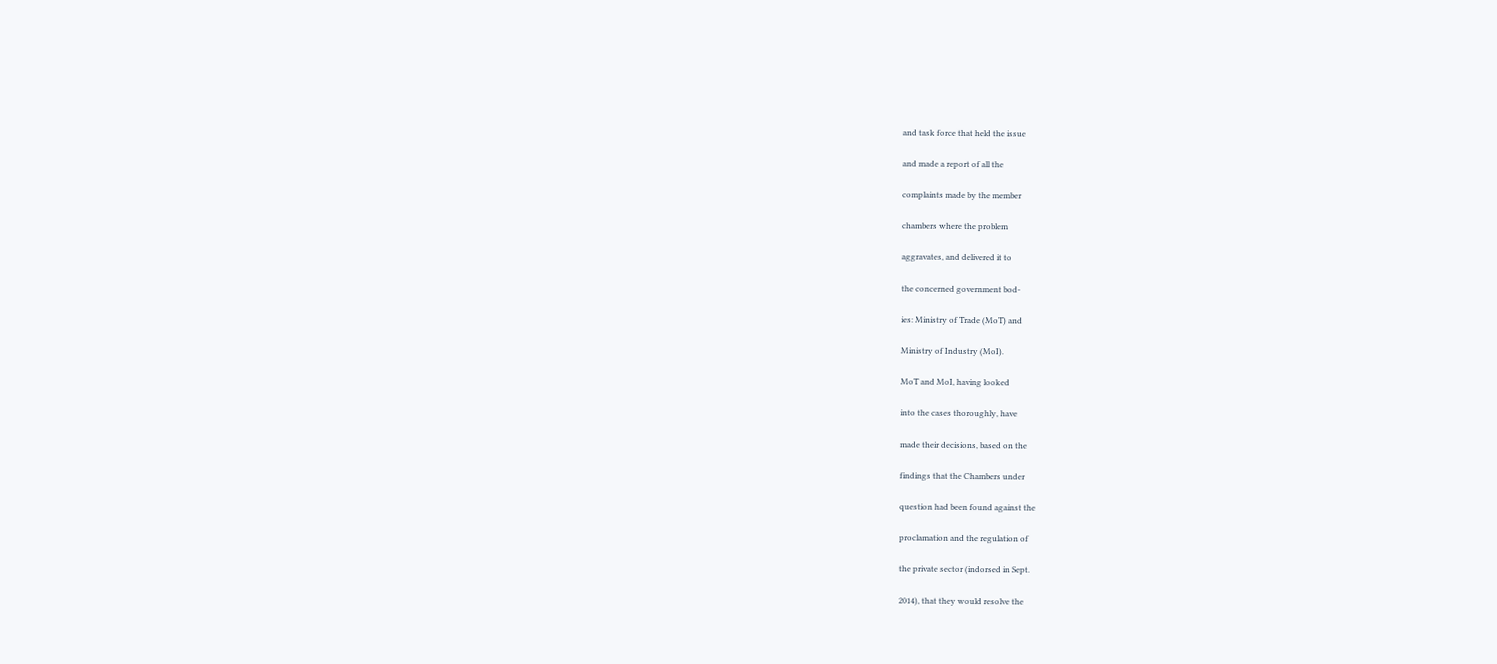and task force that held the issue

and made a report of all the

complaints made by the member

chambers where the problem

aggravates, and delivered it to

the concerned government bod-

ies: Ministry of Trade (MoT) and

Ministry of Industry (MoI).

MoT and MoI, having looked

into the cases thoroughly, have

made their decisions, based on the

findings that the Chambers under

question had been found against the

proclamation and the regulation of

the private sector (indorsed in Sept.

2014), that they would resolve the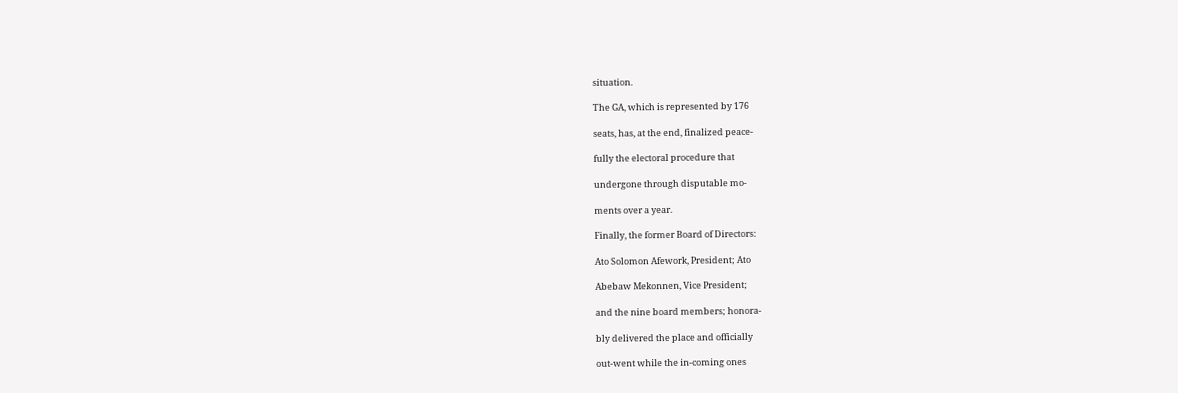situation.

The GA, which is represented by 176

seats, has, at the end, finalized peace-

fully the electoral procedure that

undergone through disputable mo-

ments over a year.

Finally, the former Board of Directors:

Ato Solomon Afework, President; Ato

Abebaw Mekonnen, Vice President;

and the nine board members; honora-

bly delivered the place and officially

out-went while the in-coming ones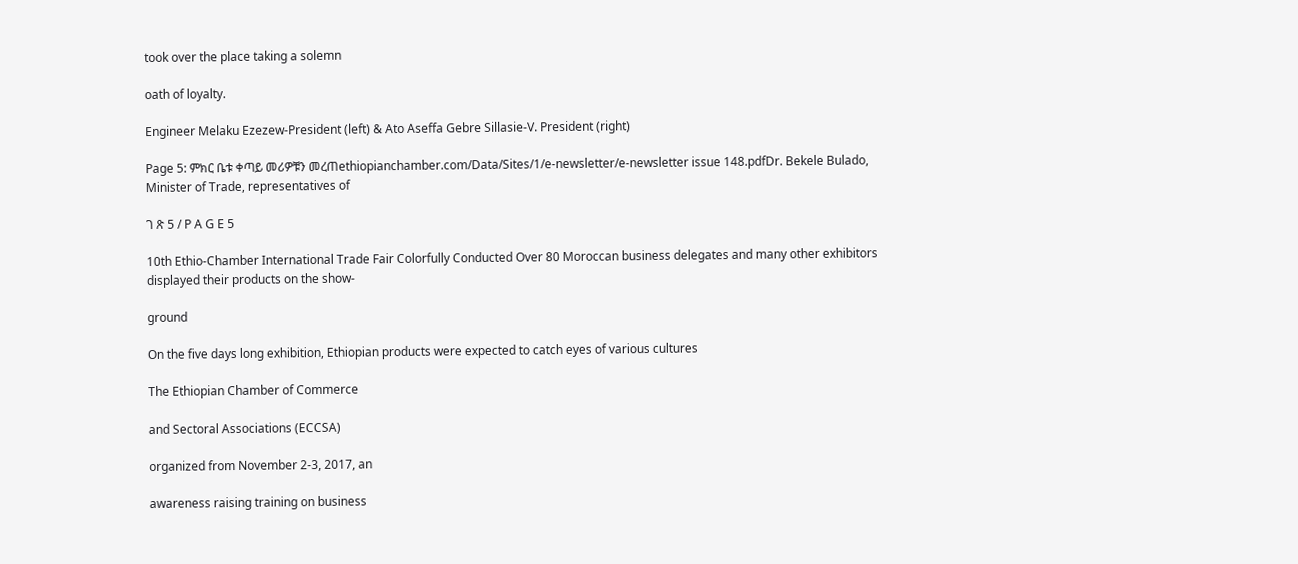took over the place taking a solemn

oath of loyalty.

Engineer Melaku Ezezew-President (left) & Ato Aseffa Gebre Sillasie-V. President (right)

Page 5: ምክር ቤቱ ቀጣይ መሪዎቹን መረጠethiopianchamber.com/Data/Sites/1/e-newsletter/e-newsletter issue 148.pdfDr. Bekele Bulado, Minister of Trade, representatives of

ገ ጽ 5 / P A G E 5

10th Ethio-Chamber International Trade Fair Colorfully Conducted Over 80 Moroccan business delegates and many other exhibitors displayed their products on the show-

ground

On the five days long exhibition, Ethiopian products were expected to catch eyes of various cultures

The Ethiopian Chamber of Commerce

and Sectoral Associations (ECCSA)

organized from November 2-3, 2017, an

awareness raising training on business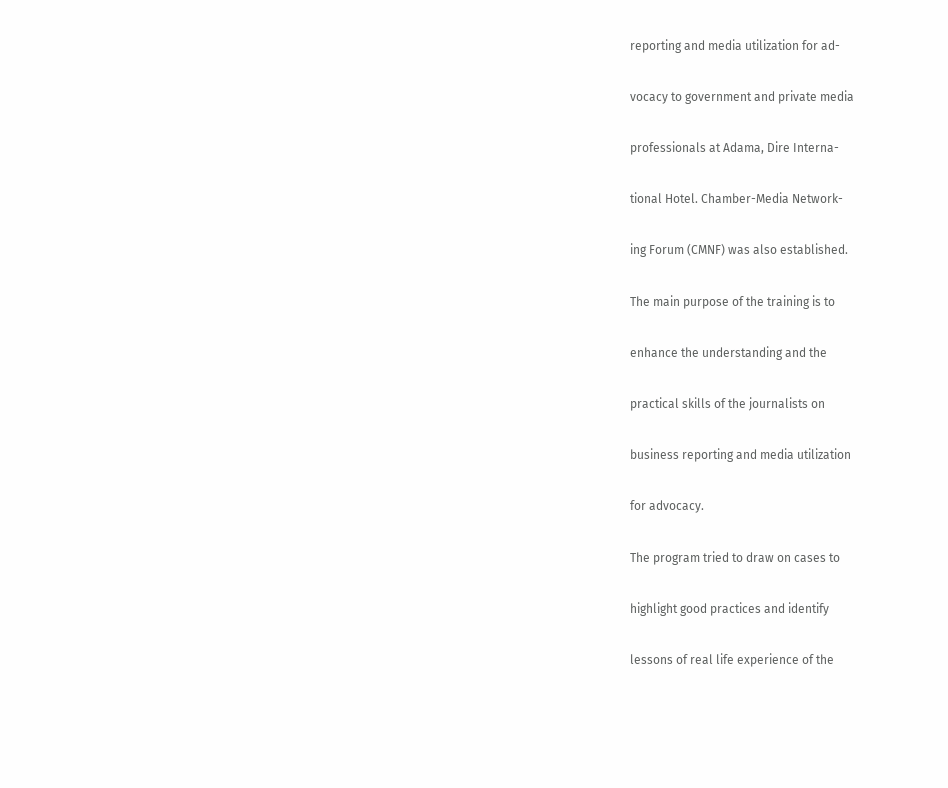reporting and media utilization for ad-

vocacy to government and private media

professionals at Adama, Dire Interna-

tional Hotel. Chamber-Media Network-

ing Forum (CMNF) was also established.

The main purpose of the training is to

enhance the understanding and the

practical skills of the journalists on

business reporting and media utilization

for advocacy.

The program tried to draw on cases to

highlight good practices and identify

lessons of real life experience of the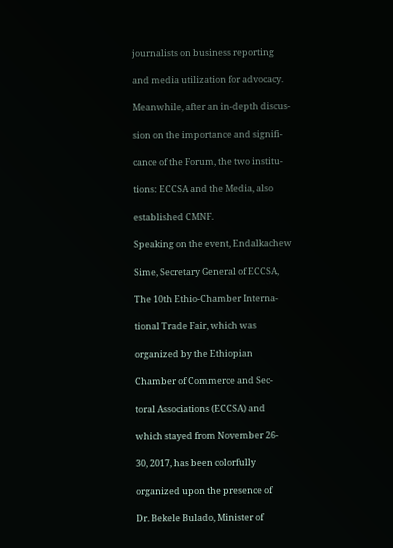journalists on business reporting

and media utilization for advocacy.

Meanwhile, after an in-depth discus-

sion on the importance and signifi-

cance of the Forum, the two institu-

tions: ECCSA and the Media, also

established CMNF.

Speaking on the event, Endalkachew

Sime, Secretary General of ECCSA,

The 10th Ethio-Chamber Interna-

tional Trade Fair, which was

organized by the Ethiopian

Chamber of Commerce and Sec-

toral Associations (ECCSA) and

which stayed from November 26-

30, 2017, has been colorfully

organized upon the presence of

Dr. Bekele Bulado, Minister of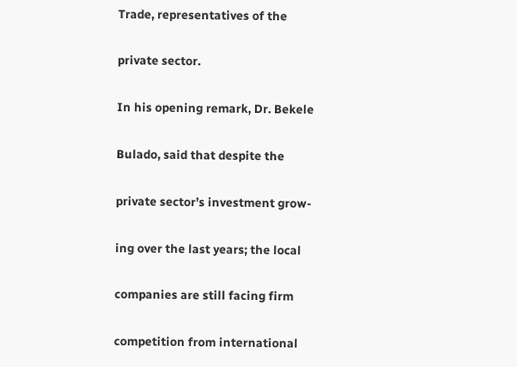Trade, representatives of the

private sector.

In his opening remark, Dr. Bekele

Bulado, said that despite the

private sector’s investment grow-

ing over the last years; the local

companies are still facing firm

competition from international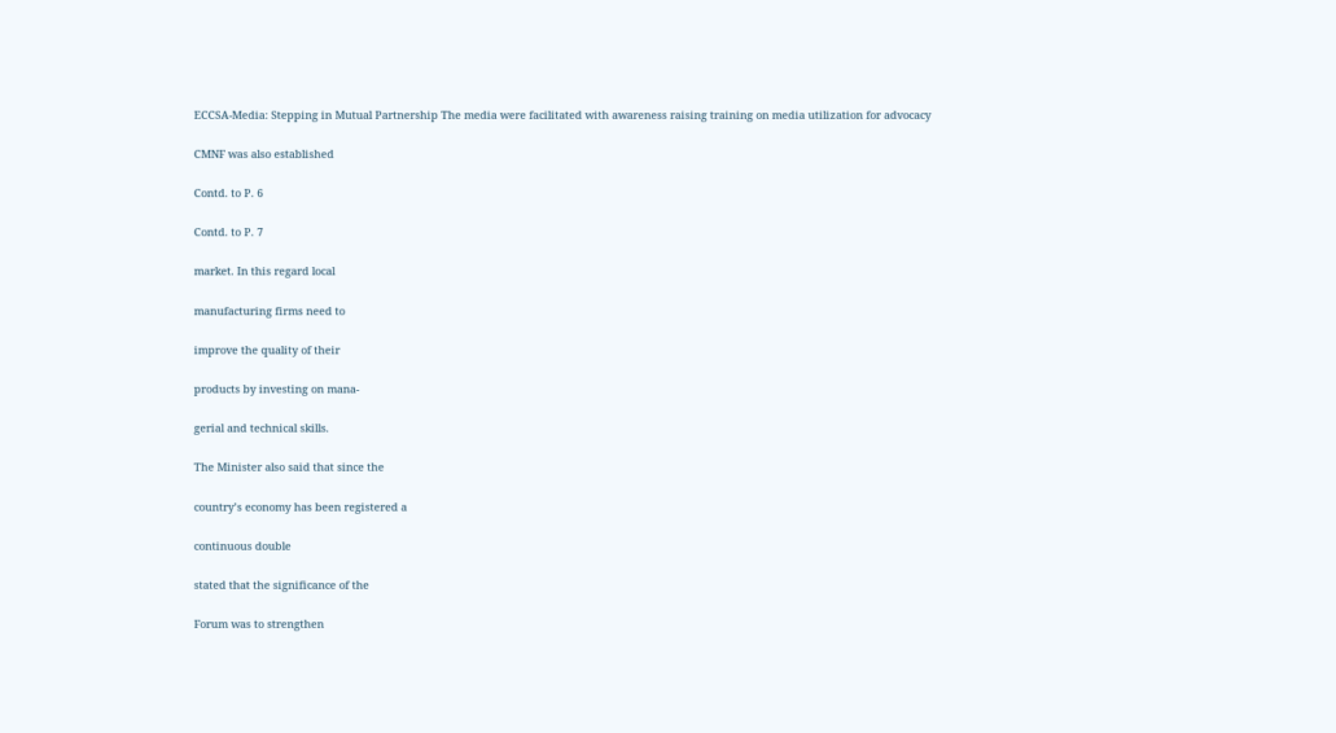ECCSA-Media: Stepping in Mutual Partnership The media were facilitated with awareness raising training on media utilization for advocacy

CMNF was also established

Contd. to P. 6

Contd. to P. 7

market. In this regard local

manufacturing firms need to

improve the quality of their

products by investing on mana-

gerial and technical skills.

The Minister also said that since the

country’s economy has been registered a

continuous double

stated that the significance of the

Forum was to strengthen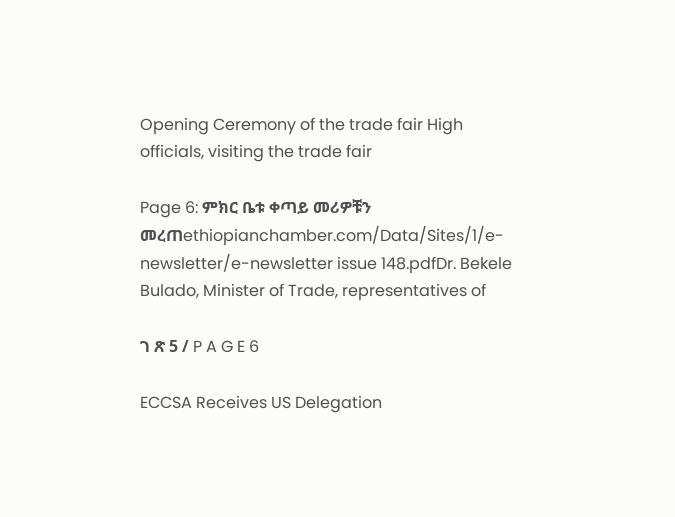Opening Ceremony of the trade fair High officials, visiting the trade fair

Page 6: ምክር ቤቱ ቀጣይ መሪዎቹን መረጠethiopianchamber.com/Data/Sites/1/e-newsletter/e-newsletter issue 148.pdfDr. Bekele Bulado, Minister of Trade, representatives of

ገ ጽ 5 / P A G E 6

ECCSA Receives US Delegation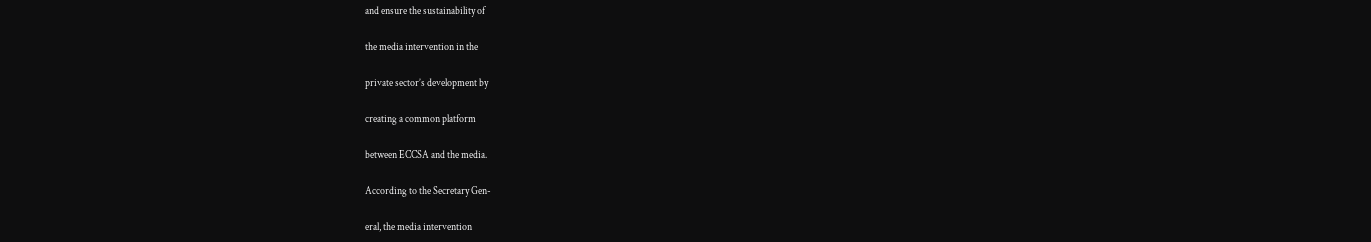and ensure the sustainability of

the media intervention in the

private sector’s development by

creating a common platform

between ECCSA and the media.

According to the Secretary Gen-

eral, the media intervention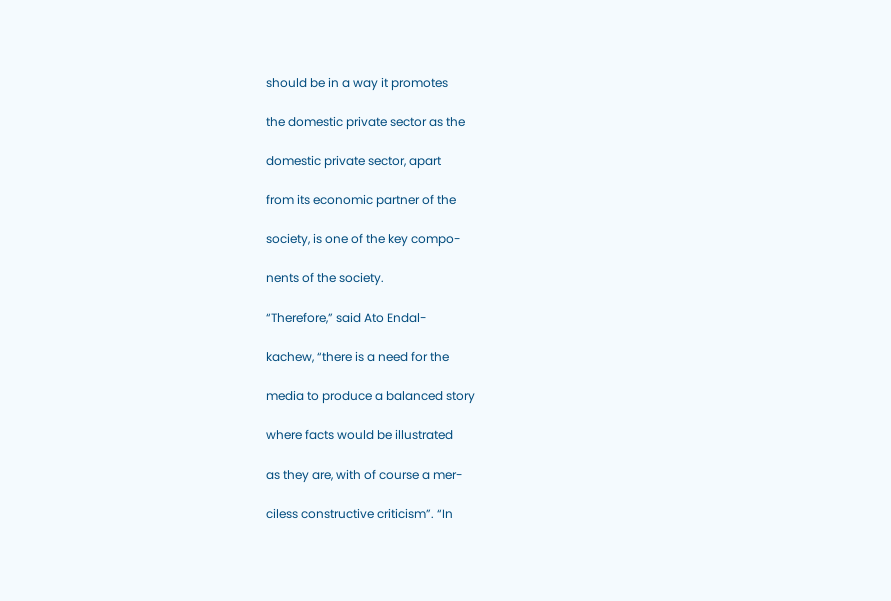should be in a way it promotes

the domestic private sector as the

domestic private sector, apart

from its economic partner of the

society, is one of the key compo-

nents of the society.

“Therefore,” said Ato Endal-

kachew, “there is a need for the

media to produce a balanced story

where facts would be illustrated

as they are, with of course a mer-

ciless constructive criticism”. “In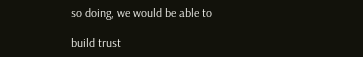so doing, we would be able to

build trust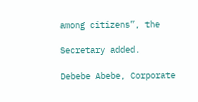among citizens”, the

Secretary added.

Debebe Abebe, Corporate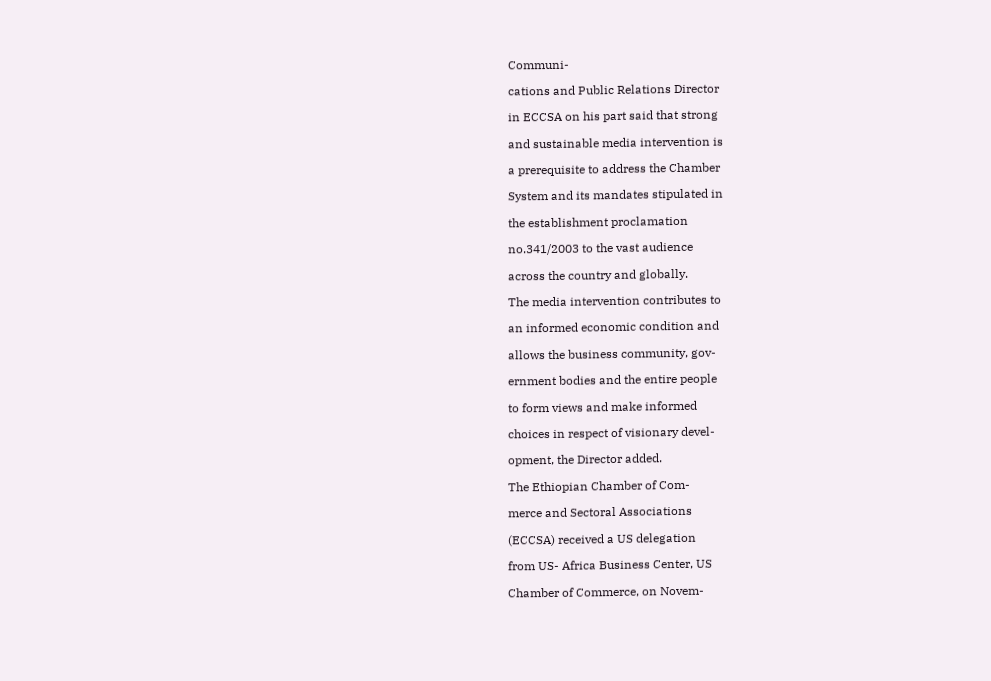Communi-

cations and Public Relations Director

in ECCSA on his part said that strong

and sustainable media intervention is

a prerequisite to address the Chamber

System and its mandates stipulated in

the establishment proclamation

no.341/2003 to the vast audience

across the country and globally.

The media intervention contributes to

an informed economic condition and

allows the business community, gov-

ernment bodies and the entire people

to form views and make informed

choices in respect of visionary devel-

opment, the Director added.

The Ethiopian Chamber of Com-

merce and Sectoral Associations

(ECCSA) received a US delegation

from US- Africa Business Center, US

Chamber of Commerce, on Novem-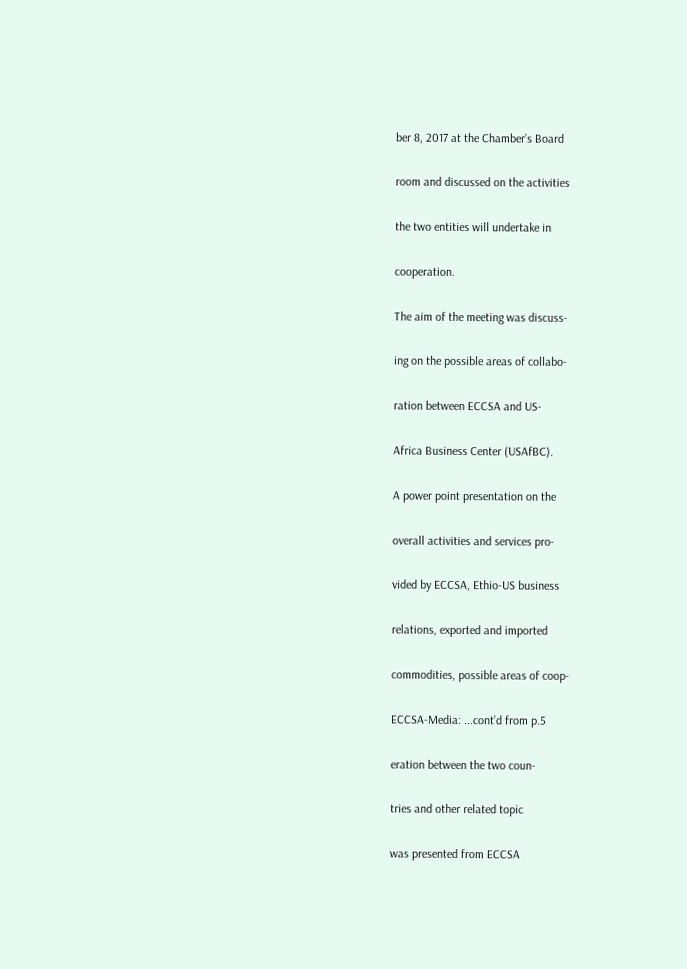ber 8, 2017 at the Chamber’s Board

room and discussed on the activities

the two entities will undertake in

cooperation.

The aim of the meeting was discuss-

ing on the possible areas of collabo-

ration between ECCSA and US-

Africa Business Center (USAfBC).

A power point presentation on the

overall activities and services pro-

vided by ECCSA, Ethio-US business

relations, exported and imported

commodities, possible areas of coop-

ECCSA-Media: ...cont’d from p.5

eration between the two coun-

tries and other related topic

was presented from ECCSA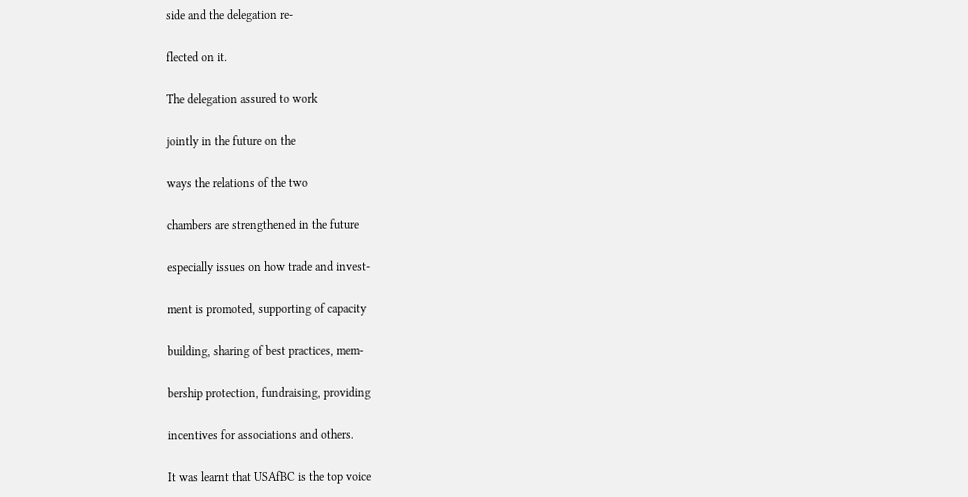side and the delegation re-

flected on it.

The delegation assured to work

jointly in the future on the

ways the relations of the two

chambers are strengthened in the future

especially issues on how trade and invest-

ment is promoted, supporting of capacity

building, sharing of best practices, mem-

bership protection, fundraising, providing

incentives for associations and others.

It was learnt that USAfBC is the top voice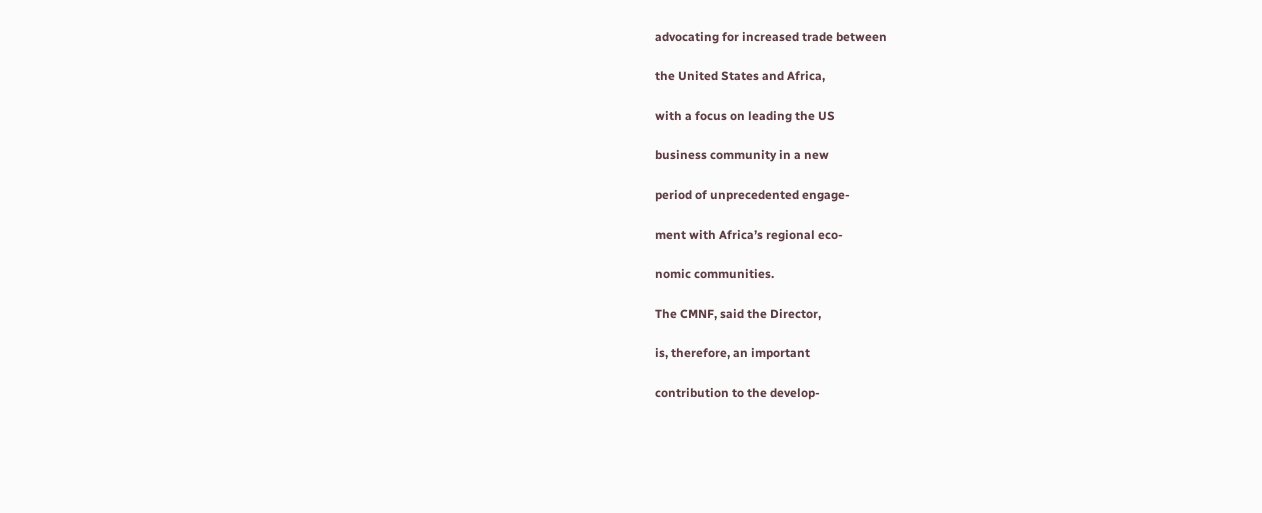advocating for increased trade between

the United States and Africa,

with a focus on leading the US

business community in a new

period of unprecedented engage-

ment with Africa’s regional eco-

nomic communities.

The CMNF, said the Director,

is, therefore, an important

contribution to the develop-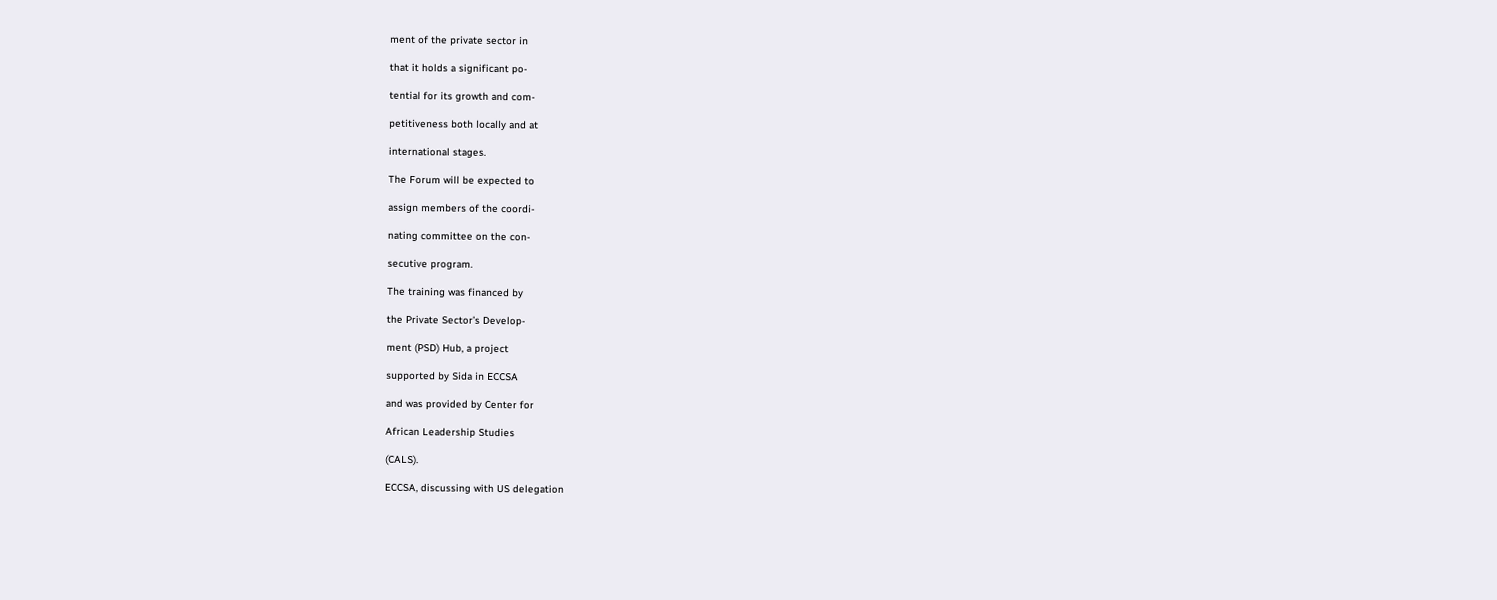ment of the private sector in

that it holds a significant po-

tential for its growth and com-

petitiveness both locally and at

international stages.

The Forum will be expected to

assign members of the coordi-

nating committee on the con-

secutive program.

The training was financed by

the Private Sector’s Develop-

ment (PSD) Hub, a project

supported by Sida in ECCSA

and was provided by Center for

African Leadership Studies

(CALS).

ECCSA, discussing with US delegation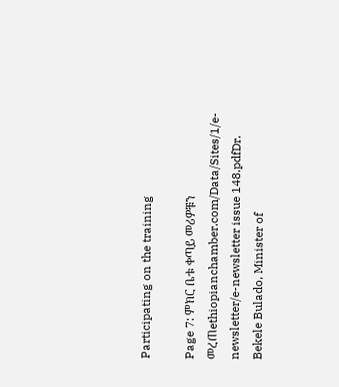Participating on the training

Page 7: ምክር ቤቱ ቀጣይ መሪዎቹን መረጠethiopianchamber.com/Data/Sites/1/e-newsletter/e-newsletter issue 148.pdfDr. Bekele Bulado, Minister of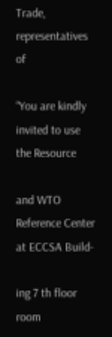Trade, representatives of

“You are kindly invited to use the Resource

and WTO Reference Center at ECCSA Build-

ing 7 th floor room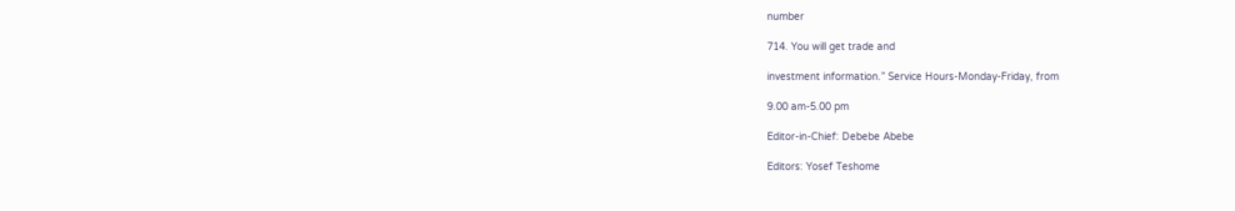number

714. You will get trade and

investment information.” Service Hours-Monday-Friday, from

9.00 am-5.00 pm

Editor-in-Chief: Debebe Abebe

Editors: Yosef Teshome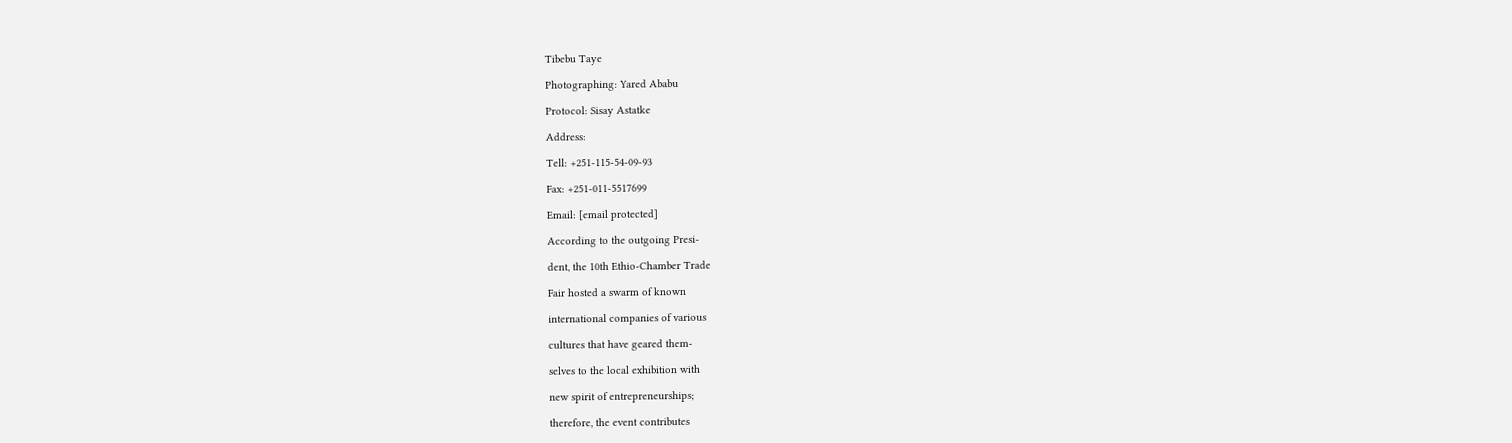Tibebu Taye

Photographing: Yared Ababu

Protocol: Sisay Astatke

Address:

Tell: +251-115-54-09-93

Fax: +251-011-5517699

Email: [email protected]

According to the outgoing Presi-

dent, the 10th Ethio-Chamber Trade

Fair hosted a swarm of known

international companies of various

cultures that have geared them-

selves to the local exhibition with

new spirit of entrepreneurships;

therefore, the event contributes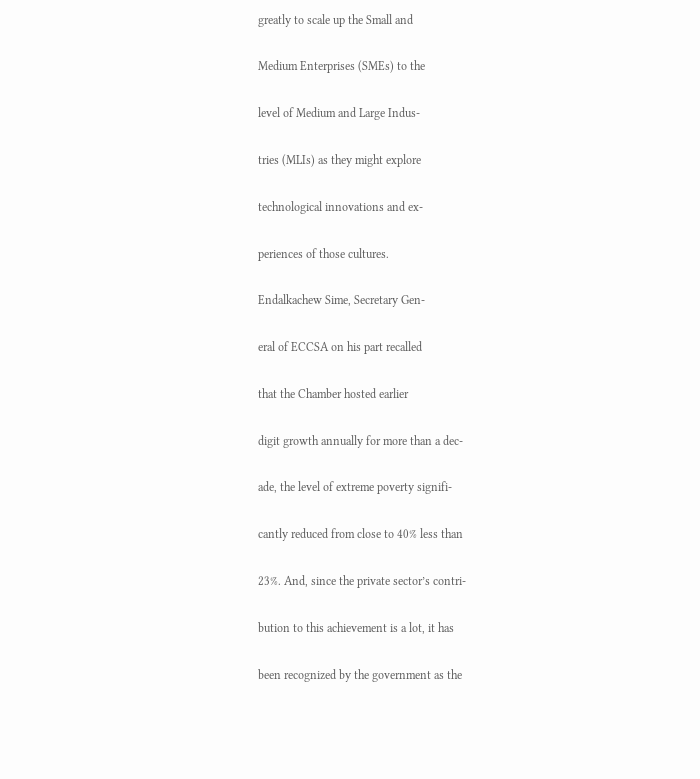greatly to scale up the Small and

Medium Enterprises (SMEs) to the

level of Medium and Large Indus-

tries (MLIs) as they might explore

technological innovations and ex-

periences of those cultures.

Endalkachew Sime, Secretary Gen-

eral of ECCSA on his part recalled

that the Chamber hosted earlier

digit growth annually for more than a dec-

ade, the level of extreme poverty signifi-

cantly reduced from close to 40% less than

23%. And, since the private sector’s contri-

bution to this achievement is a lot, it has

been recognized by the government as the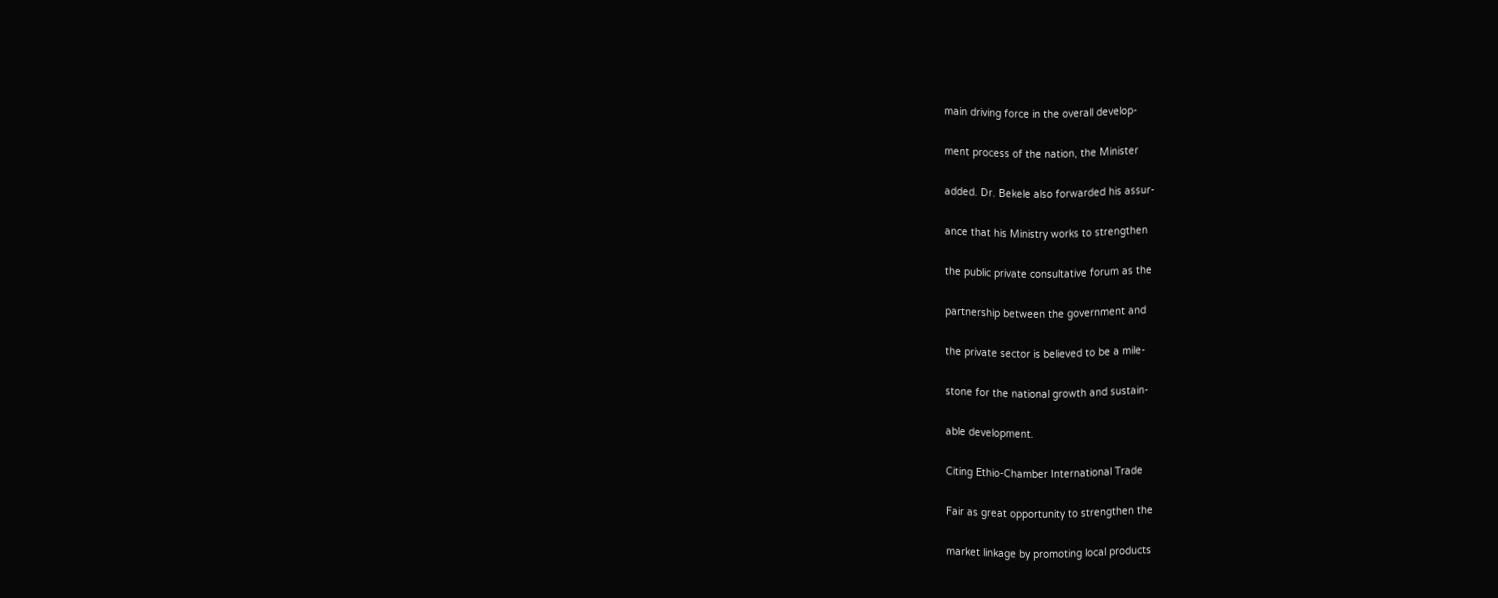main driving force in the overall develop-

ment process of the nation, the Minister

added. Dr. Bekele also forwarded his assur-

ance that his Ministry works to strengthen

the public private consultative forum as the

partnership between the government and

the private sector is believed to be a mile-

stone for the national growth and sustain-

able development.

Citing Ethio-Chamber International Trade

Fair as great opportunity to strengthen the

market linkage by promoting local products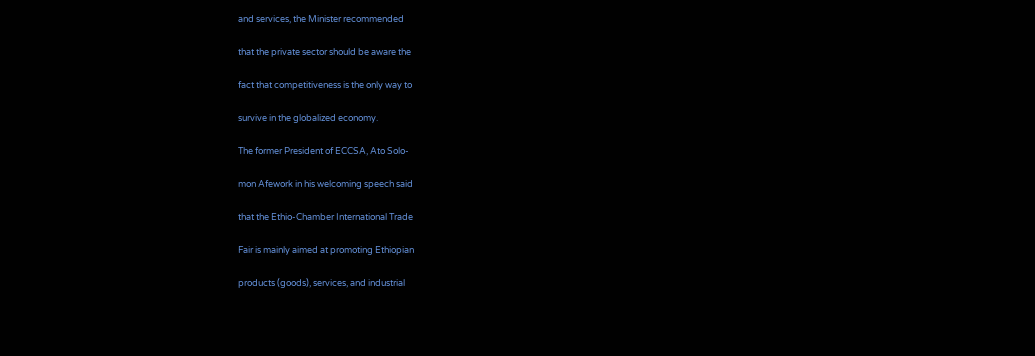and services, the Minister recommended

that the private sector should be aware the

fact that competitiveness is the only way to

survive in the globalized economy.

The former President of ECCSA, Ato Solo-

mon Afework in his welcoming speech said

that the Ethio-Chamber International Trade

Fair is mainly aimed at promoting Ethiopian

products (goods), services, and industrial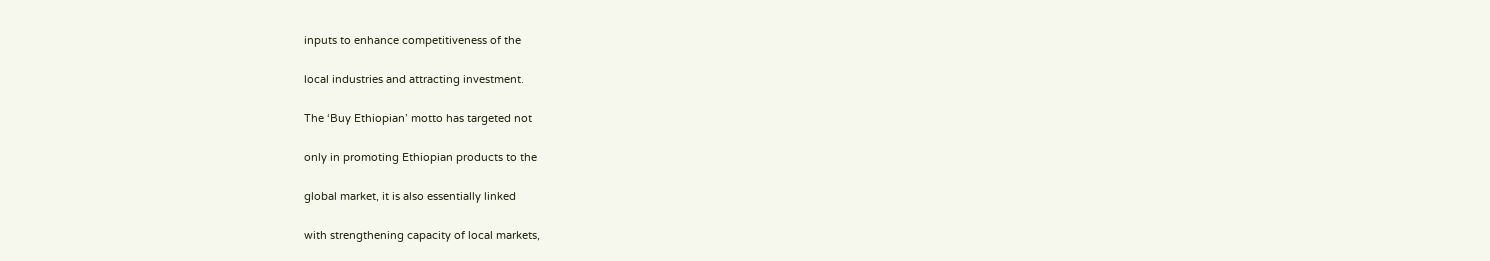inputs to enhance competitiveness of the

local industries and attracting investment.

The ‘Buy Ethiopian’ motto has targeted not

only in promoting Ethiopian products to the

global market, it is also essentially linked

with strengthening capacity of local markets,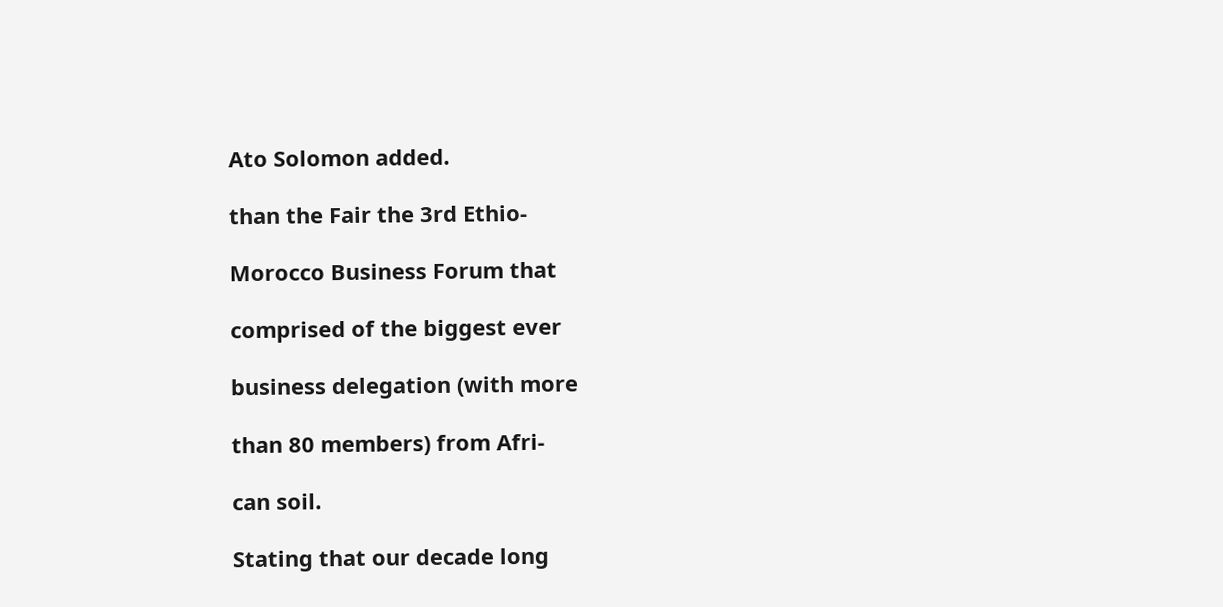Ato Solomon added.

than the Fair the 3rd Ethio-

Morocco Business Forum that

comprised of the biggest ever

business delegation (with more

than 80 members) from Afri-

can soil.

Stating that our decade long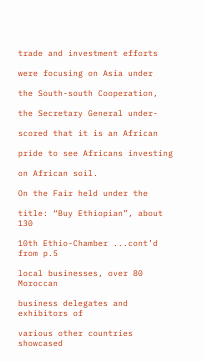trade and investment efforts

were focusing on Asia under

the South-south Cooperation,

the Secretary General under-

scored that it is an African

pride to see Africans investing

on African soil.

On the Fair held under the

title: “Buy Ethiopian”, about 130

10th Ethio-Chamber ...cont’d from p.5

local businesses, over 80 Moroccan

business delegates and exhibitors of

various other countries showcased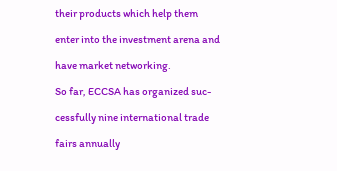their products which help them

enter into the investment arena and

have market networking.

So far, ECCSA has organized suc-

cessfully nine international trade

fairs annually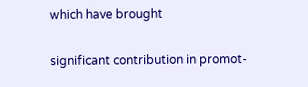which have brought

significant contribution in promot-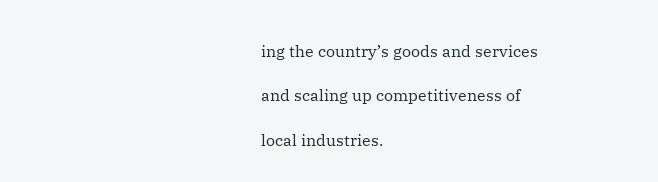ing the country’s goods and services

and scaling up competitiveness of

local industries.